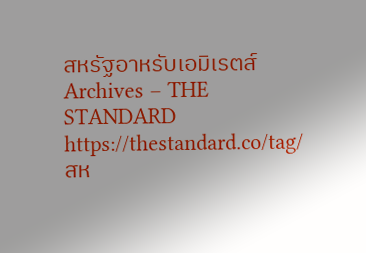สหรัฐอาหรับเอมิเรตส์ Archives – THE STANDARD https://thestandard.co/tag/สห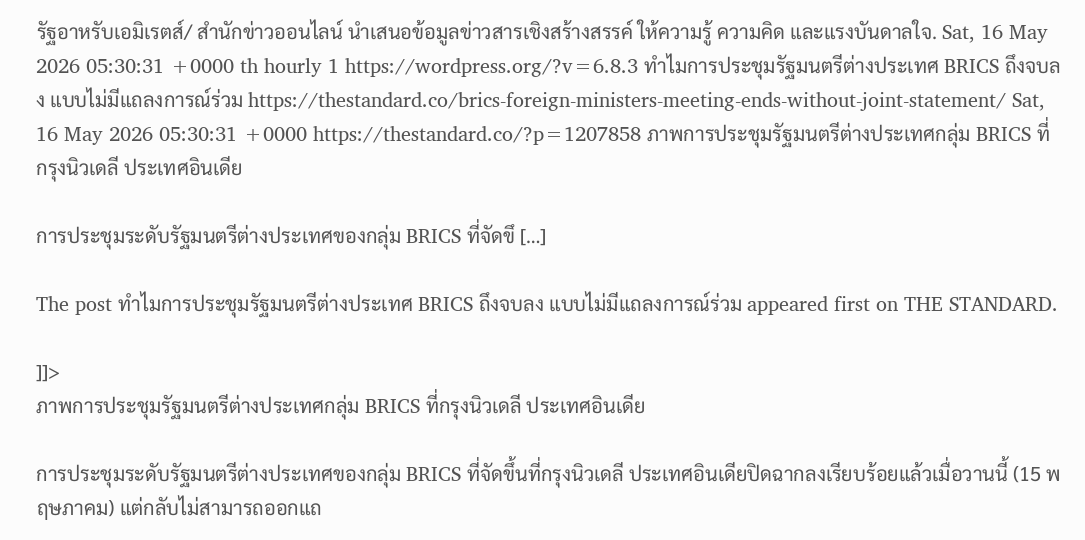รัฐอาหรับเอมิเรตส์/ สำนักข่าวออนไลน์ นำเสนอข้อมูลข่าวสารเชิงสร้างสรรค์ ให้ความรู้ ความคิด และแรงบันดาลใจ. Sat, 16 May 2026 05:30:31 +0000 th hourly 1 https://wordpress.org/?v=6.8.3 ทำไมการประชุมรัฐมนตรีต่างประเทศ BRICS ถึงจบลง แบบไม่มีแถลงการณ์ร่วม https://thestandard.co/brics-foreign-ministers-meeting-ends-without-joint-statement/ Sat, 16 May 2026 05:30:31 +0000 https://thestandard.co/?p=1207858 ภาพการประชุมรัฐมนตรีต่างประเทศกลุ่ม BRICS ที่กรุงนิวเดลี ประเทศอินเดีย

การประชุมระดับรัฐมนตรีต่างประเทศของกลุ่ม BRICS ที่จัดขึ […]

The post ทำไมการประชุมรัฐมนตรีต่างประเทศ BRICS ถึงจบลง แบบไม่มีแถลงการณ์ร่วม appeared first on THE STANDARD.

]]>
ภาพการประชุมรัฐมนตรีต่างประเทศกลุ่ม BRICS ที่กรุงนิวเดลี ประเทศอินเดีย

การประชุมระดับรัฐมนตรีต่างประเทศของกลุ่ม BRICS ที่จัดขึ้นที่กรุงนิวเดลี ประเทศอินเดียปิดฉากลงเรียบร้อยแล้วเมื่อวานนี้ (15 พฤษภาคม) แต่กลับไม่สามารถออกแถ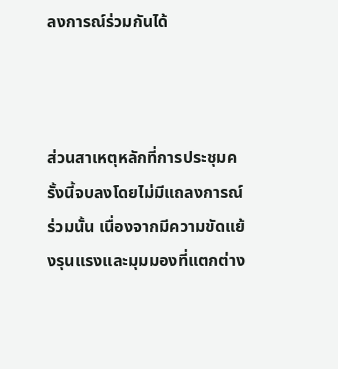ลงการณ์ร่วมกันได้



ส่วนสาเหตุหลักที่การประชุมครั้งนี้จบลงโดยไม่มีแถลงการณ์ร่วมนั้น เนื่องจากมีความขัดแย้งรุนแรงและมุมมองที่แตกต่าง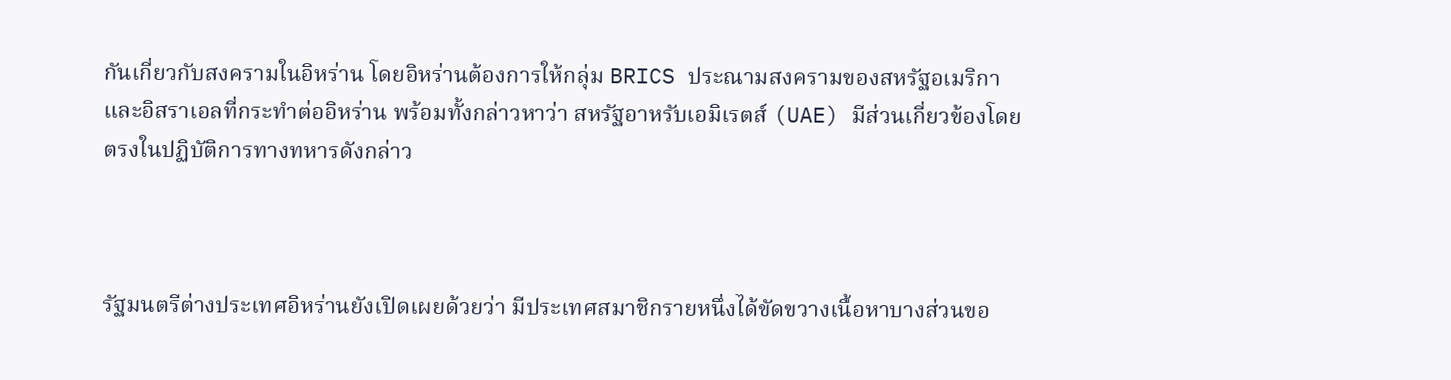กันเกี่ยวกับสงครามในอิหร่าน โดยอิหร่านต้องการให้กลุ่ม BRICS ประณามสงครามของสหรัฐอเมริกาและอิสราเอลที่กระทำต่ออิหร่าน พร้อมทั้งกล่าวหาว่า สหรัฐอาหรับเอมิเรตส์ (UAE) มีส่วนเกี่ยวข้องโดยตรงในปฏิบัติการทางทหารดังกล่าว



รัฐมนตรีต่างประเทศอิหร่านยังเปิดเผยด้วยว่า มีประเทศสมาชิกรายหนึ่งได้ขัดขวางเนื้อหาบางส่วนขอ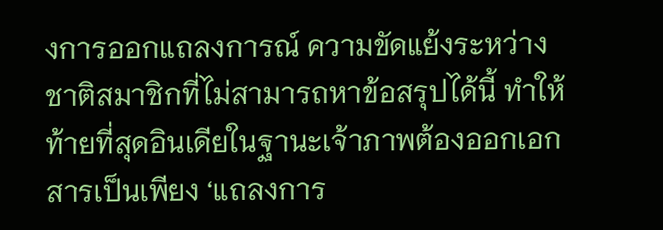งการออกแถลงการณ์ ความขัดแย้งระหว่างชาติสมาชิกที่ไม่สามารถหาข้อสรุปได้นี้ ทำให้ท้ายที่สุดอินเดียในฐานะเจ้าภาพต้องออกเอกสารเป็นเพียง ‘แถลงการ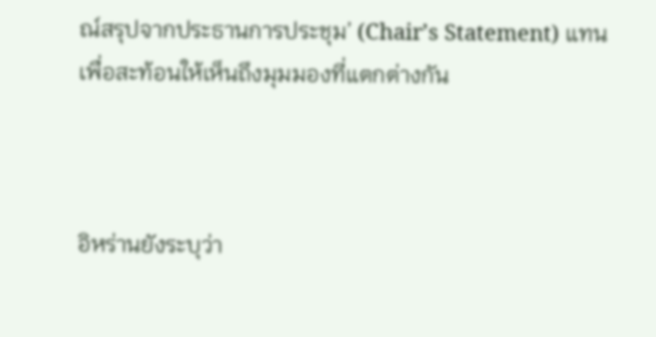ณ์สรุปจากประธานการประชุม’ (Chair’s Statement) แทน เพื่อสะท้อนให้เห็นถึงมุมมองที่แตกต่างกัน



อิหร่านยังระบุว่า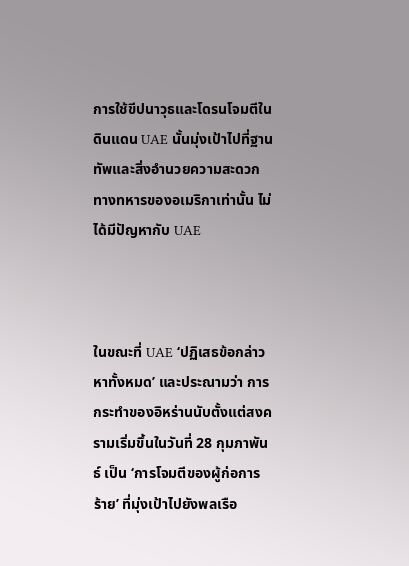การใช้ขีปนาวุธและโดรนโจมตีในดินแดน UAE นั้นมุ่งเป้าไปที่ฐานทัพและสิ่งอำนวยความสะดวกทางทหารของอเมริกาเท่านั้น ไม่ได้มีปัญหากับ UAE



ในขณะที่ UAE ‘ปฏิเสธข้อกล่าวหาทั้งหมด’ และประณามว่า การกระทำของอิหร่านนับตั้งแต่สงครามเริ่มขึ้นในวันที่ 28 กุมภาพันธ์ เป็น ‘การโจมตีของผู้ก่อการร้าย’ ที่มุ่งเป้าไปยังพลเรือ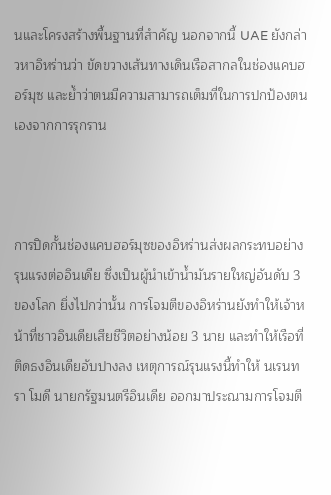นและโครงสร้างพื้นฐานที่สำคัญ นอกจากนี้ UAE ยังกล่าวหาอิหร่านว่า ขัดขวางเส้นทางเดินเรือสากลในช่องแคบฮอร์มุซ และย้ำว่าตนมีความสามารถเต็มที่ในการปกป้องตนเองจากการรุกราน



การปิดกั้นช่องแคบฮอร์มุซของอิหร่านส่งผลกระทบอย่างรุนแรงต่ออินเดีย ซึ่งเป็นผู้นำเข้าน้ำมันรายใหญ่อันดับ 3 ของโลก ยิ่งไปกว่านั้น การโจมตีของอิหร่านยังทำให้เจ้าหน้าที่ชาวอินเดียเสียชีวิตอย่างน้อย 3 นาย และทำให้เรือที่ติดธงอินเดียอับปางลง เหตุการณ์รุนแรงนี้ทำให้ นเรนทรา โมดี นายกรัฐมนตรีอินเดีย ออกมาประณามการโจมตี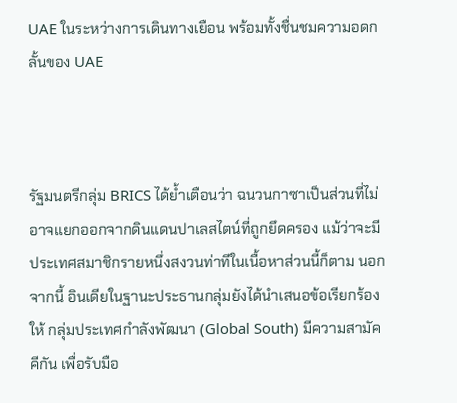UAE ในระหว่างการเดินทางเยือน พร้อมทั้งชื่นชมความอดกลั้นของ UAE



รัฐมนตรีกลุ่ม BRICS ได้ย้ำเตือนว่า ฉนวนกาซาเป็นส่วนที่ไม่อาจแยกออกจากดินแดนปาเลสไตน์ที่ถูกยึดครอง แม้ว่าจะมีประเทศสมาชิกรายหนึ่งสงวนท่าทีในเนื้อหาส่วนนี้ก็ตาม นอกจากนี้ อินเดียในฐานะประธานกลุ่มยังได้นำเสนอข้อเรียกร้องให้ กลุ่มประเทศกำลังพัฒนา (Global South) มีความสามัคคีกัน เพื่อรับมือ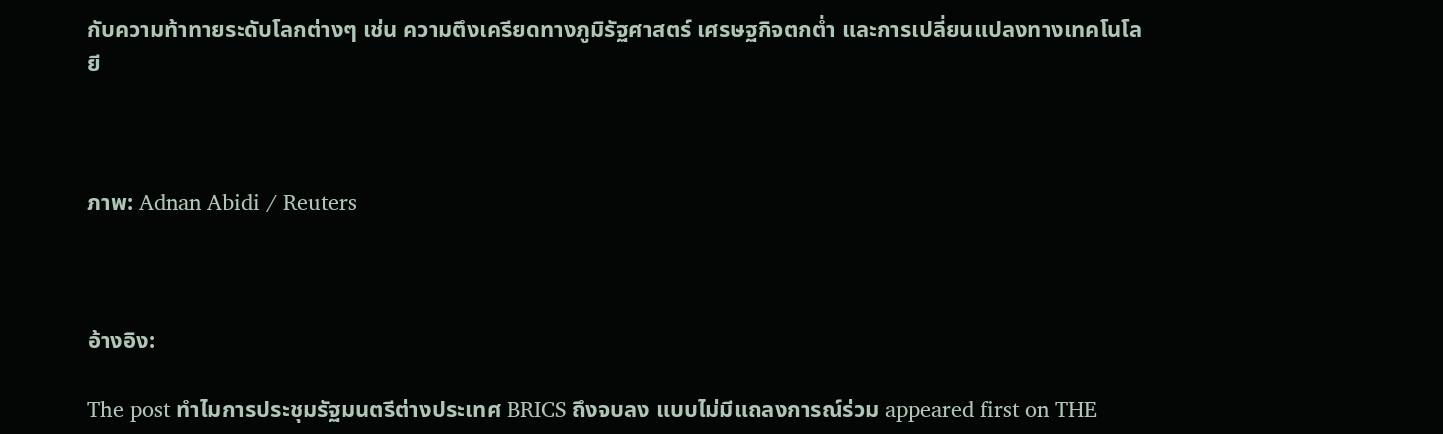กับความท้าทายระดับโลกต่างๆ เช่น ความตึงเครียดทางภูมิรัฐศาสตร์ เศรษฐกิจตกต่ำ และการเปลี่ยนแปลงทางเทคโนโลยี



ภาพ: Adnan Abidi / Reuters



อ้างอิง:

The post ทำไมการประชุมรัฐมนตรีต่างประเทศ BRICS ถึงจบลง แบบไม่มีแถลงการณ์ร่วม appeared first on THE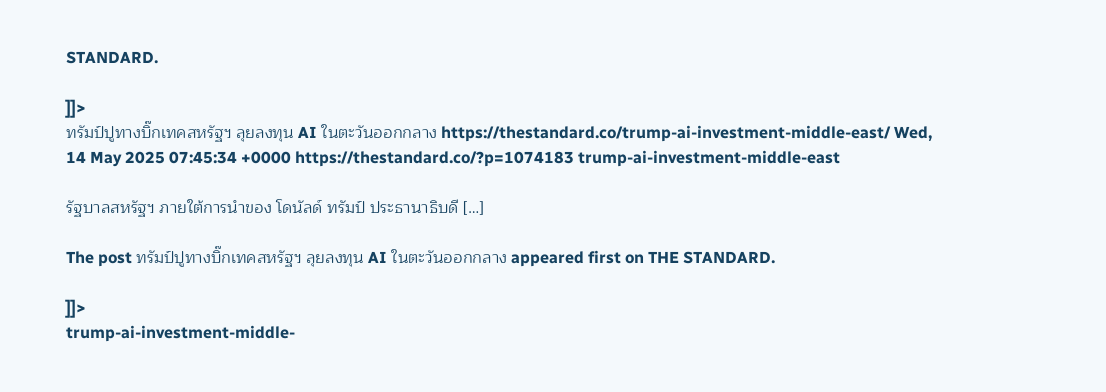STANDARD.

]]>
ทรัมป์ปูทางบิ๊กเทคสหรัฐฯ ลุยลงทุน AI ในตะวันออกกลาง https://thestandard.co/trump-ai-investment-middle-east/ Wed, 14 May 2025 07:45:34 +0000 https://thestandard.co/?p=1074183 trump-ai-investment-middle-east

รัฐบาลสหรัฐฯ ภายใต้การนำของ โดนัลด์ ทรัมป์ ประธานาธิบดี […]

The post ทรัมป์ปูทางบิ๊กเทคสหรัฐฯ ลุยลงทุน AI ในตะวันออกกลาง appeared first on THE STANDARD.

]]>
trump-ai-investment-middle-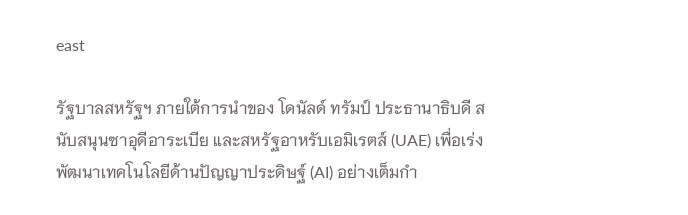east

รัฐบาลสหรัฐฯ ภายใต้การนำของ โดนัลด์ ทรัมป์ ประธานาธิบดี สนับสนุนซาอุดีอาระเบีย และสหรัฐอาหรับเอมิเรตส์ (UAE) เพื่อเร่งพัฒนาเทคโนโลยีด้านปัญญาประดิษฐ์ (AI) อย่างเต็มกำ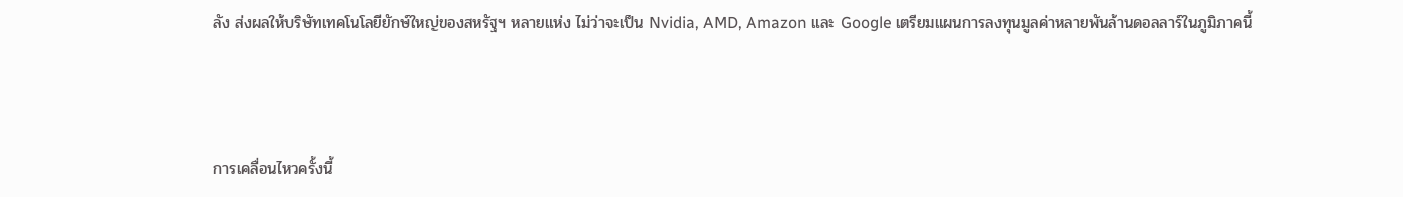ลัง ส่งผลให้บริษัทเทคโนโลยียักษ์ใหญ่ของสหรัฐฯ หลายแห่ง ไม่ว่าจะเป็น Nvidia, AMD, Amazon และ Google เตรียมแผนการลงทุนมูลค่าหลายพันล้านดอลลาร์ในภูมิภาคนี้



การเคลื่อนไหวครั้งนี้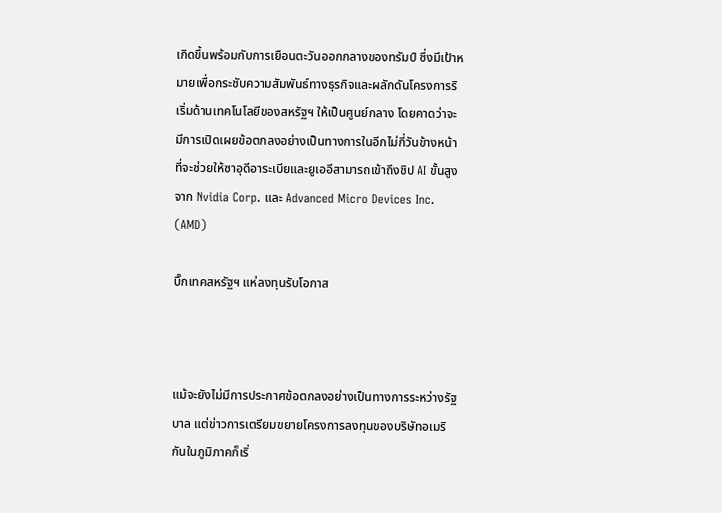เกิดขึ้นพร้อมกับการเยือนตะวันออกกลางของทรัมป์ ซึ่งมีเป้าหมายเพื่อกระชับความสัมพันธ์ทางธุรกิจและผลักดันโครงการริเริ่มด้านเทคโนโลยีของสหรัฐฯ ให้เป็นศูนย์กลาง โดยคาดว่าจะมีการเปิดเผยข้อตกลงอย่างเป็นทางการในอีกไม่กี่วันข้างหน้า ที่จะช่วยให้ซาอุดีอาระเบียและยูเออีสามารถเข้าถึงชิป AI ขั้นสูงจาก Nvidia Corp. และ Advanced Micro Devices Inc. (AMD)

บิ๊กเทคสหรัฐฯ แห่ลงทุนรับโอกาส



แม้จะยังไม่มีการประกาศข้อตกลงอย่างเป็นทางการระหว่างรัฐบาล แต่ข่าวการเตรียมขยายโครงการลงทุนของบริษัทอเมริกันในภูมิภาคก็เริ่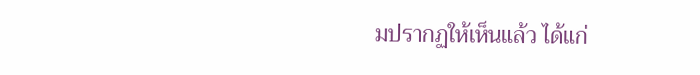มปรากฏให้เห็นแล้ว ได้แก่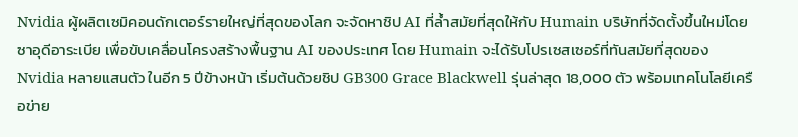Nvidia ผู้ผลิตเซมิคอนดักเตอร์รายใหญ่ที่สุดของโลก จะจัดหาชิป AI ที่ล้ำสมัยที่สุดให้กับ Humain บริษัทที่จัดตั้งขึ้นใหม่โดยซาอุดีอาระเบีย เพื่อขับเคลื่อนโครงสร้างพื้นฐาน AI ของประเทศ โดย Humain จะได้รับโปรเซสเซอร์ที่ทันสมัยที่สุดของ Nvidia หลายแสนตัว ในอีก 5 ปีข้างหน้า เริ่มต้นด้วยชิป GB300 Grace Blackwell รุ่นล่าสุด 18,000 ตัว พร้อมเทคโนโลยีเครือข่าย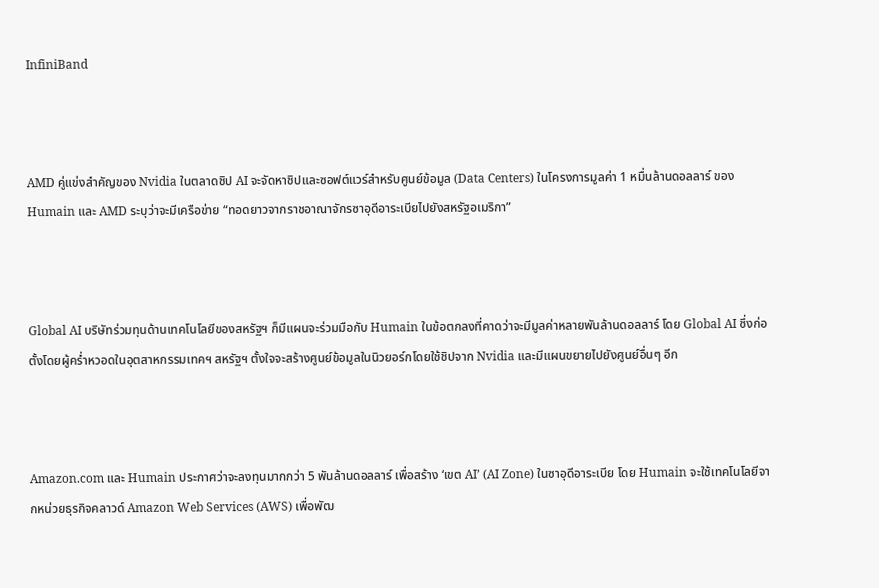InfiniBand



AMD คู่แข่งสำคัญของ Nvidia ในตลาดชิป AI จะจัดหาชิปและซอฟต์แวร์สำหรับศูนย์ข้อมูล (Data Centers) ในโครงการมูลค่า 1 หมื่นล้านดอลลาร์ ของ Humain และ AMD ระบุว่าจะมีเครือข่าย “ทอดยาวจากราชอาณาจักรซาอุดีอาระเบียไปยังสหรัฐอเมริกา”



Global AI บริษัทร่วมทุนด้านเทคโนโลยีของสหรัฐฯ ก็มีแผนจะร่วมมือกับ Humain ในข้อตกลงที่คาดว่าจะมีมูลค่าหลายพันล้านดอลลาร์ โดย Global AI ซึ่งก่อตั้งโดยผู้คร่ำหวอดในอุตสาหกรรมเทคฯ สหรัฐฯ ตั้งใจจะสร้างศูนย์ข้อมูลในนิวยอร์กโดยใช้ชิปจาก Nvidia และมีแผนขยายไปยังศูนย์อื่นๆ อีก



Amazon.com และ Humain ประกาศว่าจะลงทุนมากกว่า 5 พันล้านดอลลาร์ เพื่อสร้าง ‘เขต AI’ (AI Zone) ในซาอุดีอาระเบีย โดย Humain จะใช้เทคโนโลยีจากหน่วยธุรกิจคลาวด์ Amazon Web Services (AWS) เพื่อพัฒ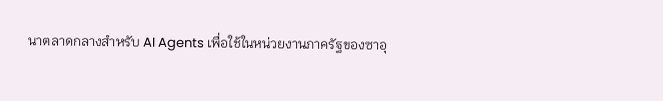นาตลาดกลางสำหรับ AI Agents เพื่อใช้ในหน่วยงานภาครัฐของซาอุ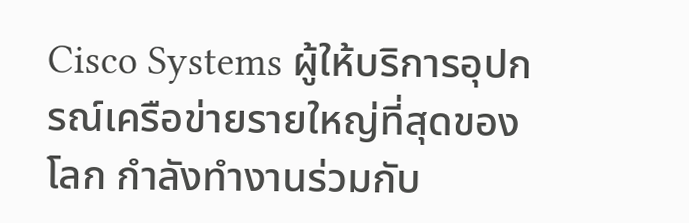Cisco Systems ผู้ให้บริการอุปกรณ์เครือข่ายรายใหญ่ที่สุดของโลก กำลังทำงานร่วมกับ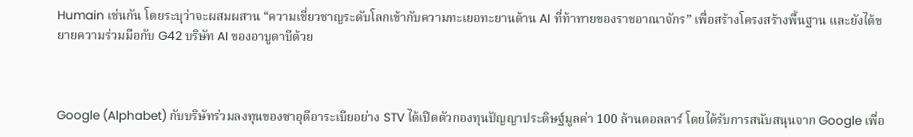Humain เช่นกัน โดยระบุว่าจะผสมผสาน “ความเชี่ยวชาญระดับโลกเข้ากับความทะเยอทะยานด้าน AI ที่ท้าทายของราชอาณาจักร” เพื่อสร้างโครงสร้างพื้นฐาน และยังได้ขยายความร่วมมือกับ G42 บริษัท AI ของอาบูดาบีด้วย



Google (Alphabet) กับบริษัทร่วมลงทุนของซาอุดีอาระเบียอย่าง STV ได้เปิดตัวกองทุนปัญญาประดิษฐ์มูลค่า 100 ล้านดอลลาร์ โดยได้รับการสนับสนุนจาก Google เพื่อ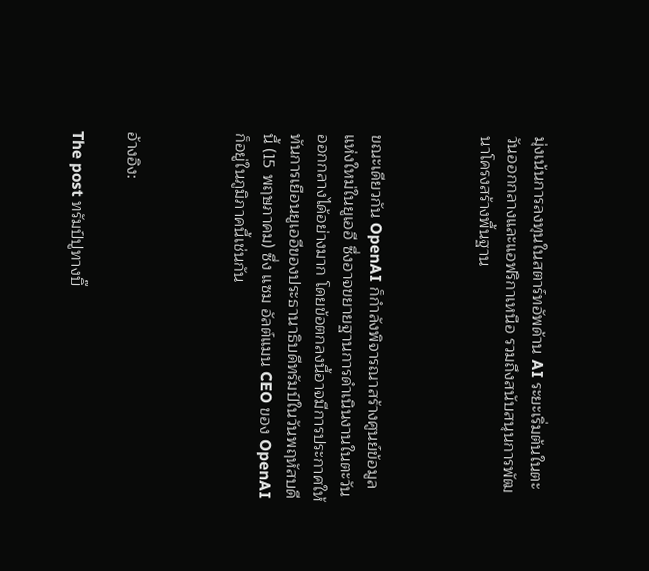มุ่งเน้นการลงทุนในสตาร์ทอัพด้าน AI ระยะเริ่มต้นในตะวันออกกลางและแอฟริกาเหนือ รวมถึงสนับสนุนการพัฒนาโครงสร้างพื้นฐาน



ขณะเดียวกัน OpenAI ก็กำลังพิจารณาสร้างศูนย์ข้อมูลแห่งใหม่ในยูเออี ซึ่งอาจขยายฐานการดำเนินงานในตะวันออกกลางได้อย่างมาก โดยข้อตกลงนี้อาจมีการประกาศให้ทันการเยือนยูเออีของประธานาธิบดีทรัมป์ในวันพฤหัสบดีนี้ (15 พฤษภาคม) ซึ่ง แซม อัลต์แมน CEO ของ OpenAI ก็อยู่ในภูมิภาคนี้เช่นกัน



อ้างอิง:

The post ทรัมป์ปูทางบิ๊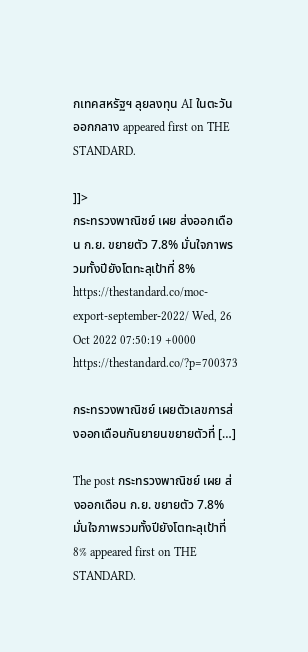กเทคสหรัฐฯ ลุยลงทุน AI ในตะวันออกกลาง appeared first on THE STANDARD.

]]>
กระทรวงพาณิชย์ เผย ส่งออกเดือน ก.ย. ขยายตัว 7.8% มั่นใจภาพรวมทั้งปียังโตทะลุเป้าที่ 8% https://thestandard.co/moc-export-september-2022/ Wed, 26 Oct 2022 07:50:19 +0000 https://thestandard.co/?p=700373

กระทรวงพาณิชย์ เผยตัวเลขการส่งออกเดือนกันยายนขยายตัวที่ […]

The post กระทรวงพาณิชย์ เผย ส่งออกเดือน ก.ย. ขยายตัว 7.8% มั่นใจภาพรวมทั้งปียังโตทะลุเป้าที่ 8% appeared first on THE STANDARD.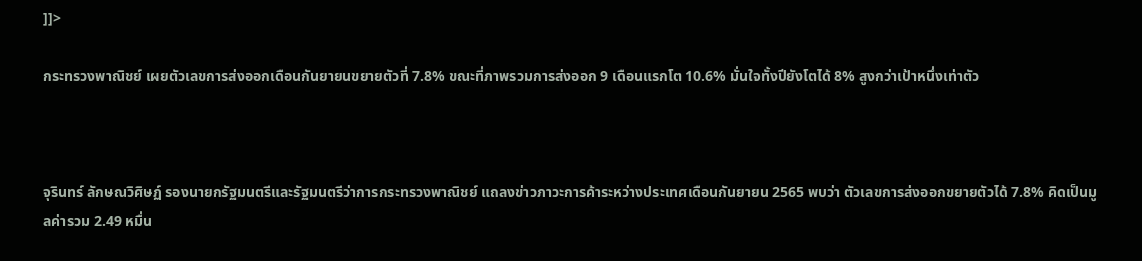]]>

กระทรวงพาณิชย์ เผยตัวเลขการส่งออกเดือนกันยายนขยายตัวที่ 7.8% ขณะที่ภาพรวมการส่งออก 9 เดือนแรกโต 10.6% มั่นใจทั้งปียังโตได้ 8% สูงกว่าเป้าหนึ่งเท่าตัว



จุรินทร์ ลักษณวิศิษฏ์ รองนายกรัฐมนตรีและรัฐมนตรีว่าการกระทรวงพาณิชย์ แถลงข่าวภาวะการค้าระหว่างประเทศเดือนกันยายน 2565 พบว่า ตัวเลขการส่งออกขยายตัวได้ 7.8% คิดเป็นมูลค่ารวม 2.49 หมื่น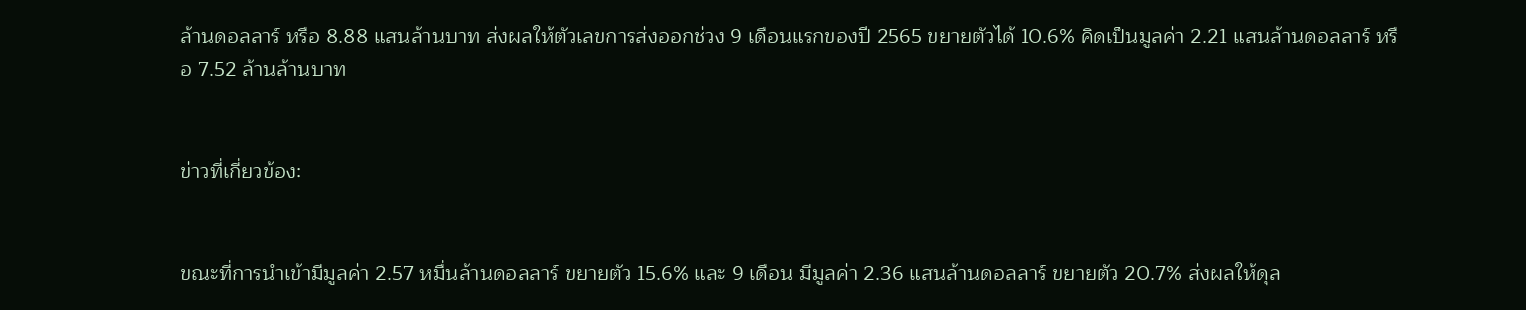ล้านดอลลาร์ หรือ 8.88 แสนล้านบาท ส่งผลให้ตัวเลขการส่งออกช่วง 9 เดือนแรกของปี 2565 ขยายตัวได้ 10.6% คิดเป็นมูลค่า 2.21 แสนล้านดอลลาร์ หรือ 7.52 ล้านล้านบาท


ข่าวที่เกี่ยวข้อง:


ขณะที่การนำเข้ามีมูลค่า 2.57 หมื่นล้านดอลลาร์ ขยายตัว 15.6% และ 9 เดือน มีมูลค่า 2.36 แสนล้านดอลลาร์ ขยายตัว 20.7% ส่งผลให้ดุล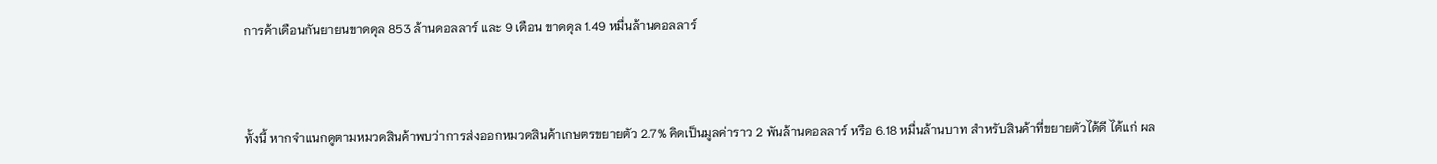การค้าเดือนกันยายนขาดดุล 853 ล้านดอลลาร์ และ 9 เดือน ขาดดุล 1.49 หมื่นล้านดอลลาร์



ทั้งนี้ หากจำแนกดูตามหมวดสินค้าพบว่าการส่งออกหมวดสินค้าเกษตรขยายตัว 2.7% คิดเป็นมูลค่าราว 2 พันล้านดอลลาร์ หรือ 6.18 หมื่นล้านบาท สำหรับสินค้าที่ขยายตัวได้ดี ได้แก่ ผล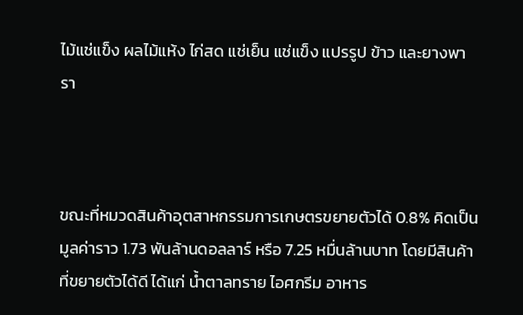ไม้แช่แข็ง ผลไม้แห้ง ไก่สด แช่เย็น แช่แข็ง แปรรูป ข้าว และยางพารา



ขณะที่หมวดสินค้าอุตสาหกรรมการเกษตรขยายตัวได้ 0.8% คิดเป็นมูลค่าราว 1.73 พันล้านดอลลาร์ หรือ 7.25 หมื่นล้านบาท โดยมีสินค้าที่ขยายตัวได้ดี ได้แก่ น้ำตาลทราย ไอศกรีม อาหาร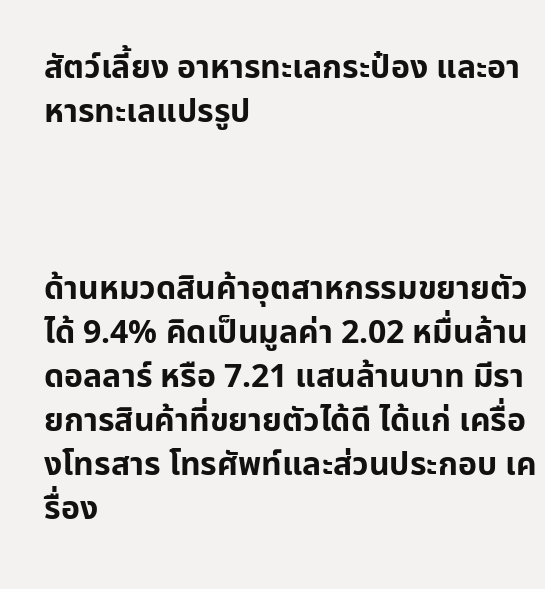สัตว์เลี้ยง อาหารทะเลกระป๋อง และอาหารทะเลแปรรูป



ด้านหมวดสินค้าอุตสาหกรรมขยายตัวได้ 9.4% คิดเป็นมูลค่า 2.02 หมื่นล้านดอลลาร์ หรือ 7.21 แสนล้านบาท มีรายการสินค้าที่ขยายตัวได้ดี ได้แก่ เครื่องโทรสาร โทรศัพท์และส่วนประกอบ เครื่อง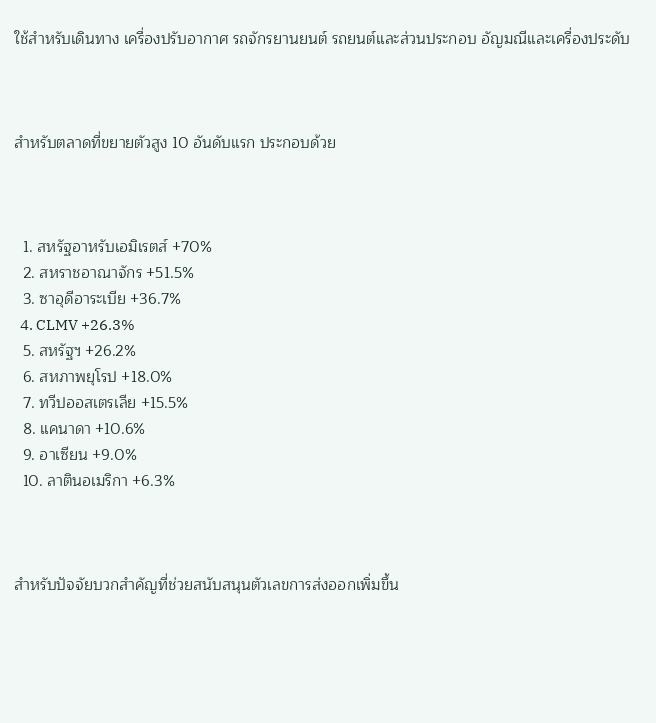ใช้สำหรับเดินทาง เครื่องปรับอากาศ รถจักรยานยนต์ รถยนต์และส่วนประกอบ อัญมณีและเครื่องประดับ



สำหรับตลาดที่ขยายตัวสูง 10 อันดับแรก ประกอบด้วย



  1. สหรัฐอาหรับเอมิเรตส์ +70%
  2. สหราชอาณาจักร +51.5%
  3. ซาอุดีอาระเบีย +36.7%
  4. CLMV +26.3%
  5. สหรัฐฯ +26.2%
  6. สหภาพยุโรป +18.0%
  7. ทวีปออสเตรเลีย +15.5%
  8. แคนาดา +10.6%
  9. อาเซียน +9.0%
  10. ลาตินอเมริกา +6.3%



สำหรับปัจจัยบวกสำคัญที่ช่วยสนับสนุนตัวเลขการส่งออกเพิ่มขึ้น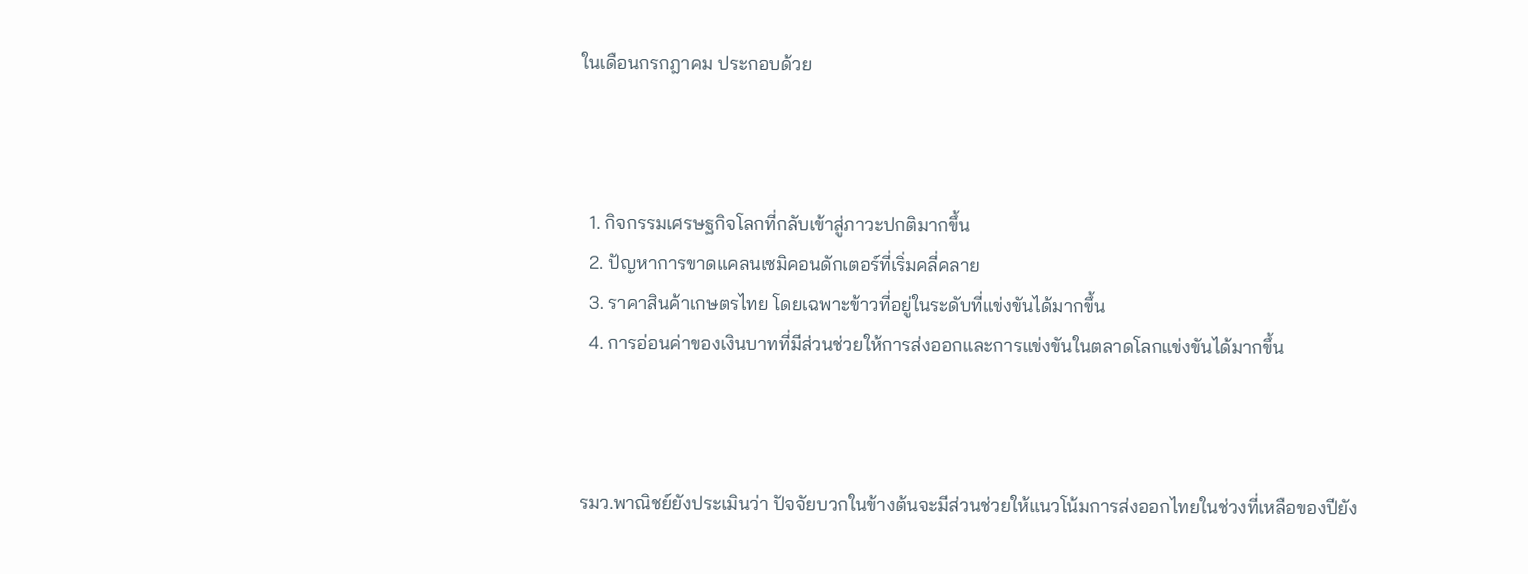ในเดือนกรกฎาคม ประกอบด้วย



  1. กิจกรรมเศรษฐกิจโลกที่กลับเข้าสู่ภาวะปกติมากขึ้น
  2. ปัญหาการขาดแคลนเซมิคอนดักเตอร์ที่เริ่มคลี่คลาย
  3. ราคาสินค้าเกษตรไทย โดยเฉพาะข้าวที่อยู่ในระดับที่แข่งขันได้มากขึ้น
  4. การอ่อนค่าของเงินบาทที่มีส่วนช่วยให้การส่งออกและการแข่งขันในตลาดโลกแข่งขันได้มากขึ้น



รมว.พาณิชย์ยังประเมินว่า ปัจจัยบวกในข้างต้นจะมีส่วนช่วยให้แนวโน้มการส่งออกไทยในช่วงที่เหลือของปียัง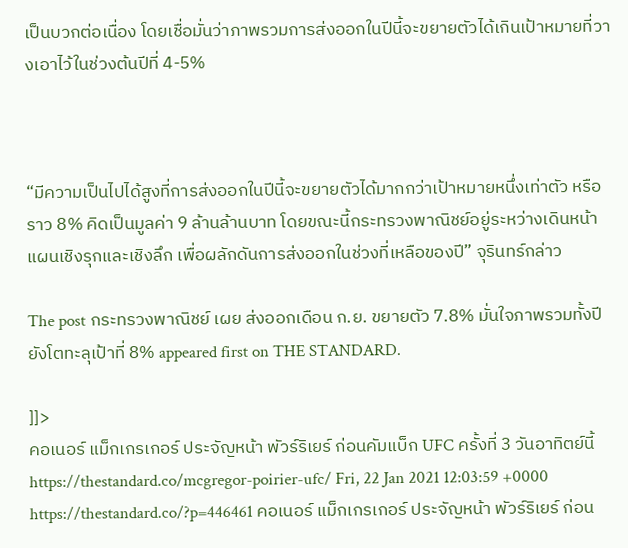เป็นบวกต่อเนื่อง โดยเชื่อมั่นว่าภาพรวมการส่งออกในปีนี้จะขยายตัวได้เกินเป้าหมายที่วางเอาไว้ในช่วงต้นปีที่ 4-5%



“มีความเป็นไปได้สูงที่การส่งออกในปีนี้จะขยายตัวได้มากกว่าเป้าหมายหนึ่งเท่าตัว หรือราว 8% คิดเป็นมูลค่า 9 ล้านล้านบาท โดยขณะนี้กระทรวงพาณิชย์อยู่ระหว่างเดินหน้าแผนเชิงรุกและเชิงลึก เพื่อผลักดันการส่งออกในช่วงที่เหลือของปี” จุรินทร์กล่าว

The post กระทรวงพาณิชย์ เผย ส่งออกเดือน ก.ย. ขยายตัว 7.8% มั่นใจภาพรวมทั้งปียังโตทะลุเป้าที่ 8% appeared first on THE STANDARD.

]]>
คอเนอร์ แม็กเกรเกอร์ ประจัญหน้า พัวร์ริเยร์ ก่อนคัมแบ็ก UFC ครั้งที่ 3 วันอาทิตย์นี้ https://thestandard.co/mcgregor-poirier-ufc/ Fri, 22 Jan 2021 12:03:59 +0000 https://thestandard.co/?p=446461 คอเนอร์ แม็กเกรเกอร์ ประจัญหน้า พัวร์ริเยร์ ก่อน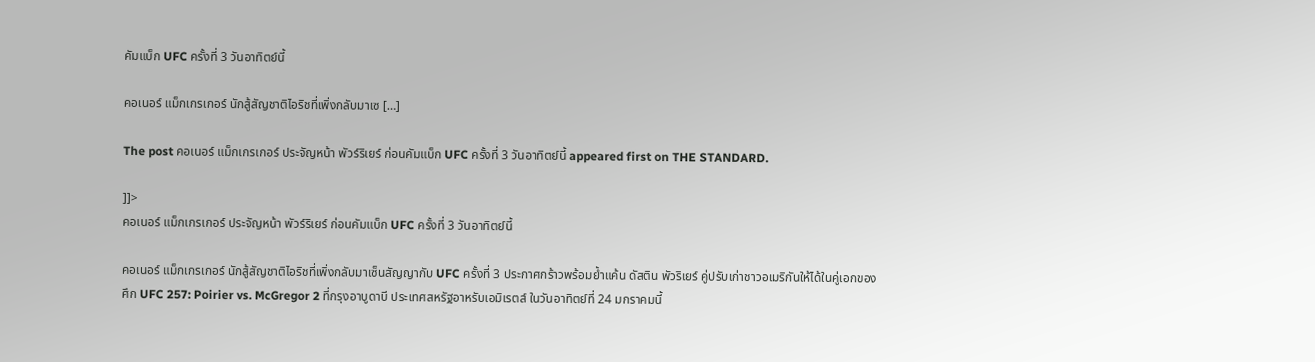คัมแบ็ก UFC ครั้งที่ 3 วันอาทิตย์นี้

คอเนอร์ แม็กเกรเกอร์ นักสู้สัญชาติไอริชที่เพิ่งกลับมาเซ […]

The post คอเนอร์ แม็กเกรเกอร์ ประจัญหน้า พัวร์ริเยร์ ก่อนคัมแบ็ก UFC ครั้งที่ 3 วันอาทิตย์นี้ appeared first on THE STANDARD.

]]>
คอเนอร์ แม็กเกรเกอร์ ประจัญหน้า พัวร์ริเยร์ ก่อนคัมแบ็ก UFC ครั้งที่ 3 วันอาทิตย์นี้

คอเนอร์ แม็กเกรเกอร์ นักสู้สัญชาติไอริชที่เพิ่งกลับมาเซ็นสัญญากับ UFC ครั้งที่ 3 ประกาศกร้าวพร้อมย้ำแค้น ดัสติน พัวริเยร์ คู่ปรับเก่าชาวอเมริกันให้ได้ในคู่เอกของศึก UFC 257: Poirier vs. McGregor 2 ที่กรุงอาบูดาบี ประเทศสหรัฐอาหรับเอมิเรตส์ ในวันอาทิตย์ที่ 24 มกราคมนี้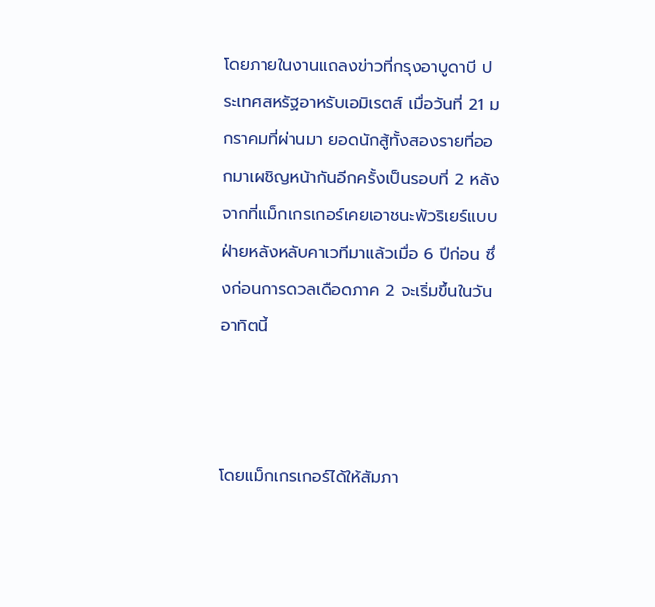โดยภายในงานแถลงข่าวที่กรุงอาบูดาบี ประเทศสหรัฐอาหรับเอมิเรตส์ เมื่อวันที่ 21 มกราคมที่ผ่านมา ยอดนักสู้ทั้งสองรายที่ออกมาเผชิญหน้ากันอีกครั้งเป็นรอบที่ 2 หลังจากที่แม็กเกรเกอร์เคยเอาชนะพัวริเยร์แบบฝ่ายหลังหลับคาเวทีมาแล้วเมื่อ 6 ปีก่อน ซึ่งก่อนการดวลเดือดภาค 2 จะเริ่มขึ้นในวันอาทิตนี้



โดยแม็กเกรเกอร์ได้ให้สัมภา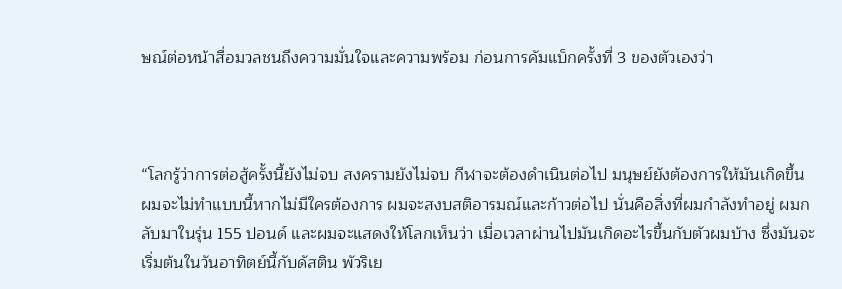ษณ์ต่อหน้าสื่อมวลชนถึงความมั่นใจและความพร้อม ก่อนการคัมแบ็กครั้งที่ 3 ของตัวเองว่า



“โลกรู้ว่าการต่อสู้ครั้งนี้ยังไม่จบ สงครามยังไม่จบ กีฬาจะต้องดำเนินต่อไป มนุษย์ยังต้องการให้มันเกิดขึ้น ผมจะไม่ทำแบบนี้หากไม่มีใครต้องการ ผมจะสงบสติอารมณ์และก้าวต่อไป นั่นคือสิ่งที่ผมกำลังทำอยู่ ผมกลับมาในรุ่น 155 ปอนด์ และผมจะแสดงให้โลกเห็นว่า เมื่อเวลาผ่านไปมันเกิดอะไรขึ้นกับตัวผมบ้าง ซึ่งมันจะเริ่มต้นในวันอาทิตย์นี้กับดัสติน พัวริเย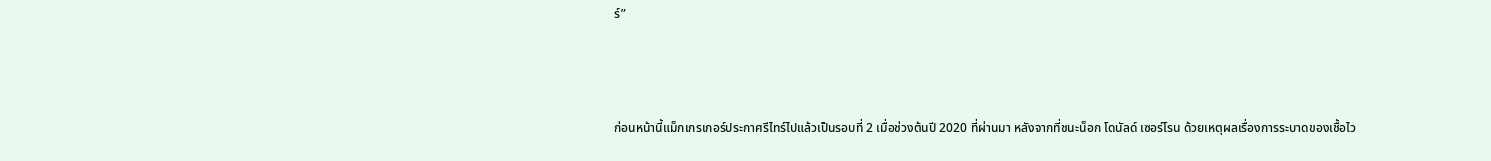ร์”



ก่อนหน้านี้แม็กเกรเกอร์ประกาศรีไทร์ไปแล้วเป็นรอบที่ 2 เมื่อช่วงต้นปี 2020 ที่ผ่านมา หลังจากที่ชนะน็อก โดนัลด์ เซอร์โรน ด้วยเหตุผลเรื่องการระบาดของเชื้อไว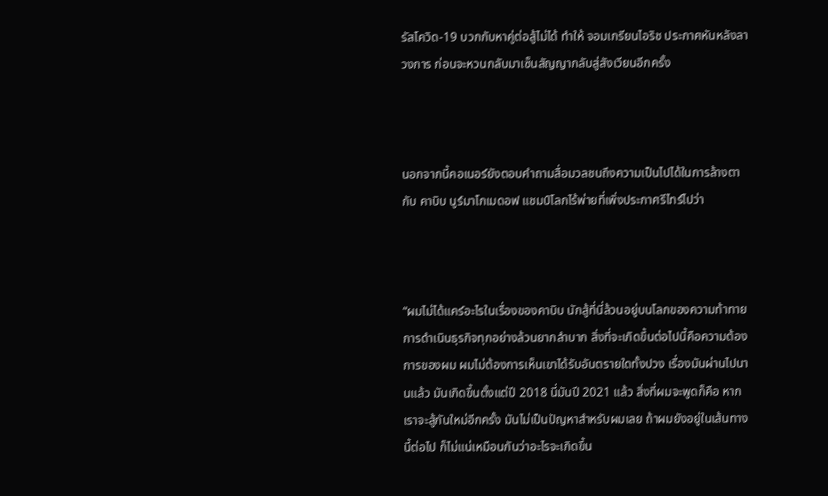รัสโควิด-19 บวกกับหาคู่ต่อสู้ไม่ได้ ทำให้ จอมเกรียนไอริช ประกาศหันหลังลาวงการ ก่อนจะหวนกลับมาเซ็นสัญญากลับสู่สังเวียนอีกครั้ง



นอกจากนี้คอเนอร์ยังตอบคำถามสื่อมวลชนถึงความเป็นไปได้ในการล้างตากับ คาบิบ นูร์มาโกเมดอฟ แชมป์โลกไร้พ่ายที่เพิ่งประกาศรีไทร์ไปว่า



“ผมไม่ได้แคร์อะไรในเรื่องของคาบิบ นักสู้ที่นี่ล้วนอยู่บนโลกของความท้าทาย การดำเนินธุรกิจทุกอย่างล้วนยากลำบาก สิ่งที่จะเกิดขึ้นต่อไปนี้คือความต้องการของผม ผมไม่ต้องการเห็นเขาได้รับอันตรายใดทั้งปวง เรื่องมันผ่านไปนานแล้ว มันเกิดขึ้นตั้งแต่ปี 2018 นี่มันปี 2021 แล้ว สิ่งที่ผมจะพูดก็คือ หากเราจะสู้กันใหม่อีกครั้ง มันไม่เป็นปัญหาสำหรับผมเลย ถ้าผมยังอยู่ในเส้นทางนี้ต่อไป ก็ไม่แน่เหมือนกันว่าอะไรจะเกิดขึ้น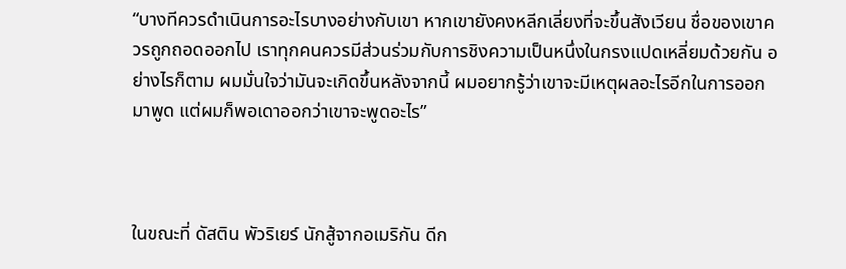“บางทีควรดำเนินการอะไรบางอย่างกับเขา หากเขายังคงหลีกเลี่ยงที่จะขึ้นสังเวียน ชื่อของเขาควรถูกถอดออกไป เราทุกคนควรมีส่วนร่วมกับการชิงความเป็นหนึ่งในกรงแปดเหลี่ยมด้วยกัน อย่างไรก็ตาม ผมมั่นใจว่ามันจะเกิดขึ้นหลังจากนี้ ผมอยากรู้ว่าเขาจะมีเหตุผลอะไรอีกในการออกมาพูด แต่ผมก็พอเดาออกว่าเขาจะพูดอะไร”



ในขณะที่ ดัสติน พัวริเยร์ นักสู้จากอเมริกัน ดีก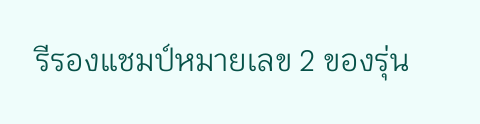รีรองแชมป์หมายเลข 2 ของรุ่น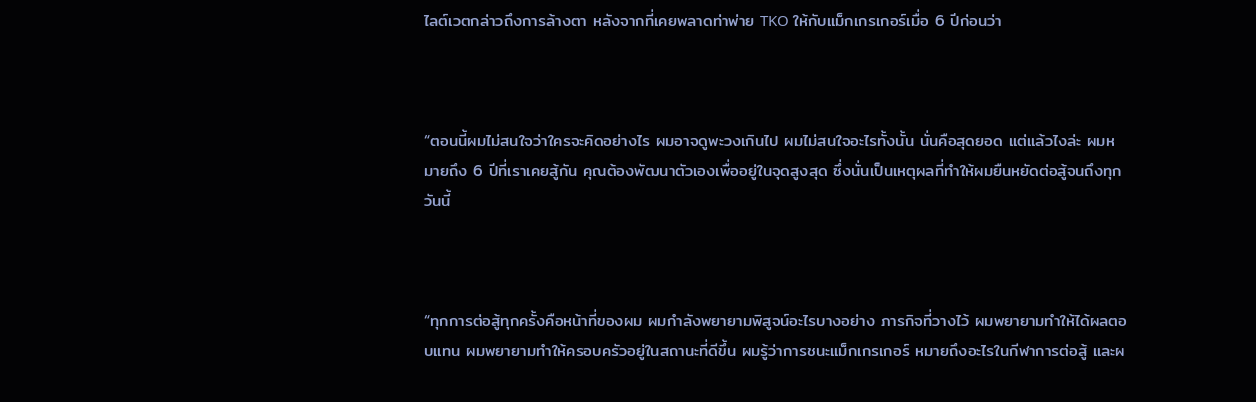ไลต์เวตกล่าวถึงการล้างตา หลังจากที่เคยพลาดท่าพ่าย TKO ให้กับแม็กเกรเกอร์เมื่อ 6 ปีก่อนว่า



“ตอนนี้ผมไม่สนใจว่าใครจะคิดอย่างไร ผมอาจดูพะวงเกินไป ผมไม่สนใจอะไรทั้งนั้น นั่นคือสุดยอด แต่แล้วไงล่ะ ผมหมายถึง 6 ปีที่เราเคยสู้กัน คุณต้องพัฒนาตัวเองเพื่ออยู่ในจุดสูงสุด ซึ่งนั่นเป็นเหตุผลที่ทำให้ผมยืนหยัดต่อสู้จนถึงทุกวันนี้



“ทุกการต่อสู้ทุกครั้งคือหน้าที่ของผม ผมกำลังพยายามพิสูจน์อะไรบางอย่าง ภารกิจที่วางไว้ ผมพยายามทำให้ได้ผลตอบแทน ผมพยายามทำให้ครอบครัวอยู่ในสถานะที่ดีขึ้น ผมรู้ว่าการชนะแม็กเกรเกอร์ หมายถึงอะไรในกีฬาการต่อสู้ และผ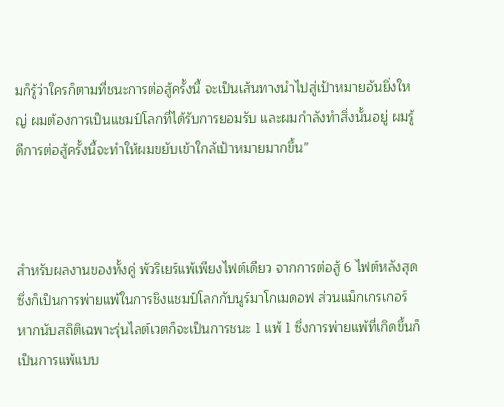มก็รู้ว่าใครก็ตามที่ชนะการต่อสู้ครั้งนี้ จะเป็นเส้นทางนำไปสู่เป้าหมายอันยิ่งใหญ่ ผมต้องการเป็นแชมป์โลกที่ได้รับการยอมรับ และผมกำลังทำสิ่งนั้นอยู่ ผมรู้ดีการต่อสู้ครั้งนี้จะทำให้ผมขยับเข้าใกล้เป้าหมายมากขึ้น”



สำหรับผลงานของทั้งคู่ พัวริเยร์แพ้เพียงไฟต์เดียว จากการต่อสู้ 6 ไฟต์หลังสุด ซึ่งก็เป็นการพ่ายแพ้ในการชิงแชมป์โลกกับนูร์มาโกเมดอฟ ส่วนแม็กเกรเกอร์ หากนับสถิติเฉพาะรุ่นไลต์เวตก็จะเป็นการชนะ 1 แพ้ 1 ซึ่งการพ่ายแพ้ที่เกิดขึ้นก็เป็นการแพ้แบบ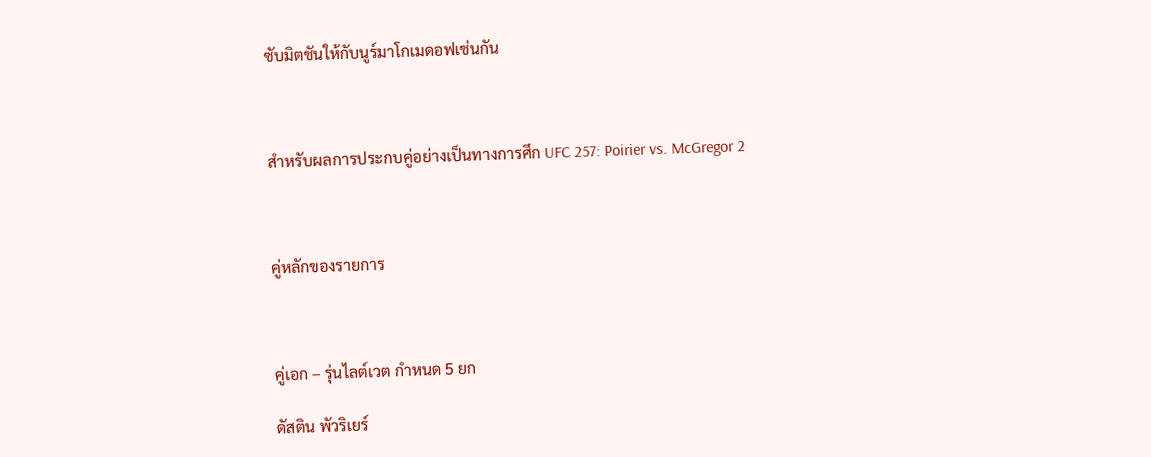ซับมิตชันให้กับนูร์มาโกเมดอฟเช่นกัน



สำหรับผลการประกบคู่อย่างเป็นทางการศึก UFC 257: Poirier vs. McGregor 2



คู่หลักของรายการ



คู่เอก – รุ่นไลต์เวต กำหนด 5 ยก

ดัสติน พัวริเยร์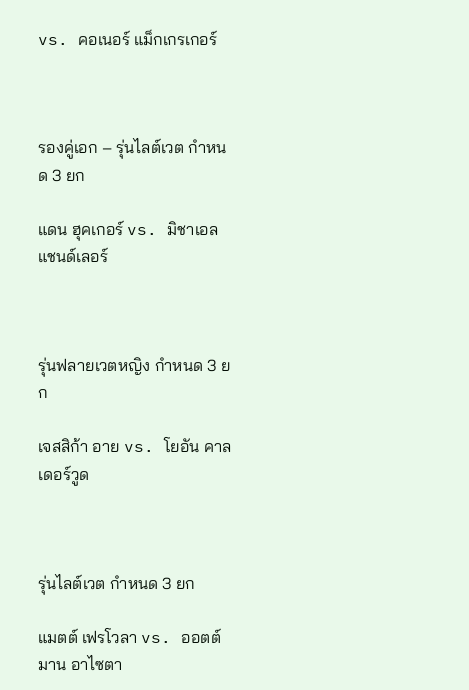vs. คอเนอร์ แม็กเกรเกอร์



รองคู่เอก – รุ่นไลต์เวต กำหนด 3 ยก

แดน ฮุคเกอร์ vs. มิชาเอล แชนด์เลอร์



รุ่นฟลายเวตหญิง กำหนด 3 ยก

เจสสิก้า อาย vs. โยอัน คาลเดอร์วูด



รุ่นไลต์เวต กำหนด 3 ยก

แมตต์ เฟรโวลา vs. ออตต์มาน อาไซตา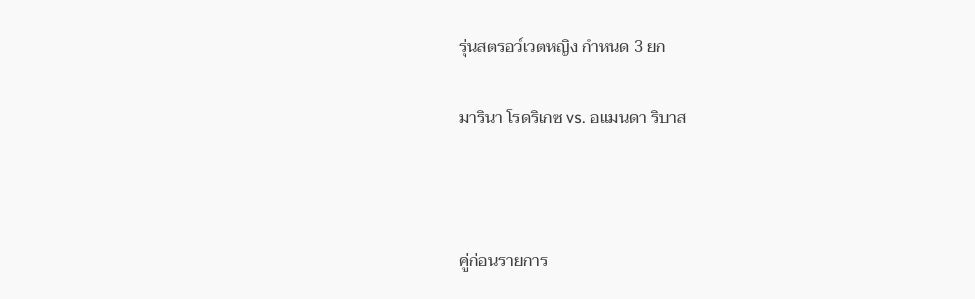รุ่นสตรอว์เวตหญิง กำหนด 3 ยก

มารินา โรดริเกซ vs. อแมนดา ริบาส



คู่ก่อนรายการ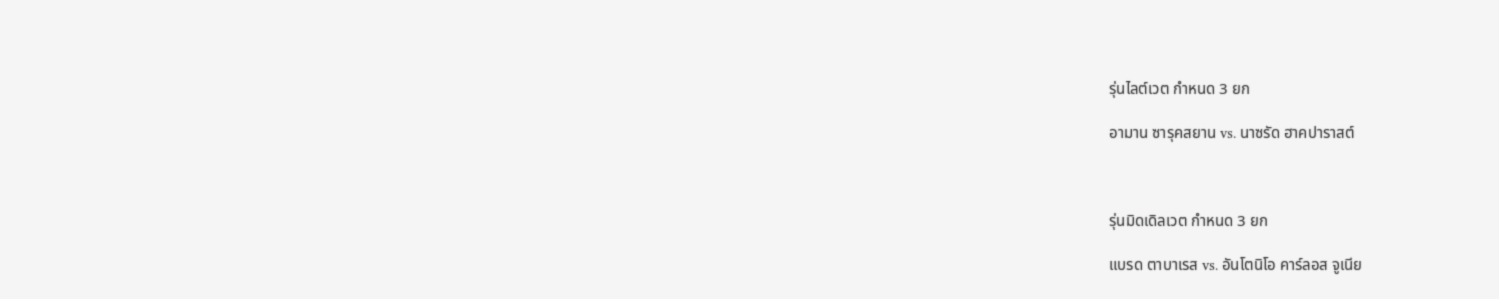รุ่นไลต์เวต กำหนด 3 ยก

อามาน ซารุคสยาน vs. นาซรัด ฮาคปาราสต์



รุ่นมิดเดิลเวต กำหนด 3 ยก

แบรด ตาบาเรส vs. อันโตนิโอ คาร์ลอส จูเนีย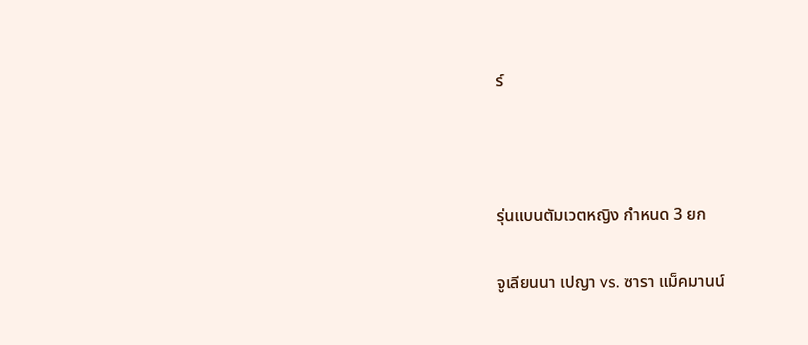ร์



รุ่นแบนตัมเวตหญิง กำหนด 3 ยก

จูเลียนนา เปญา vs. ซารา แม็คมานน์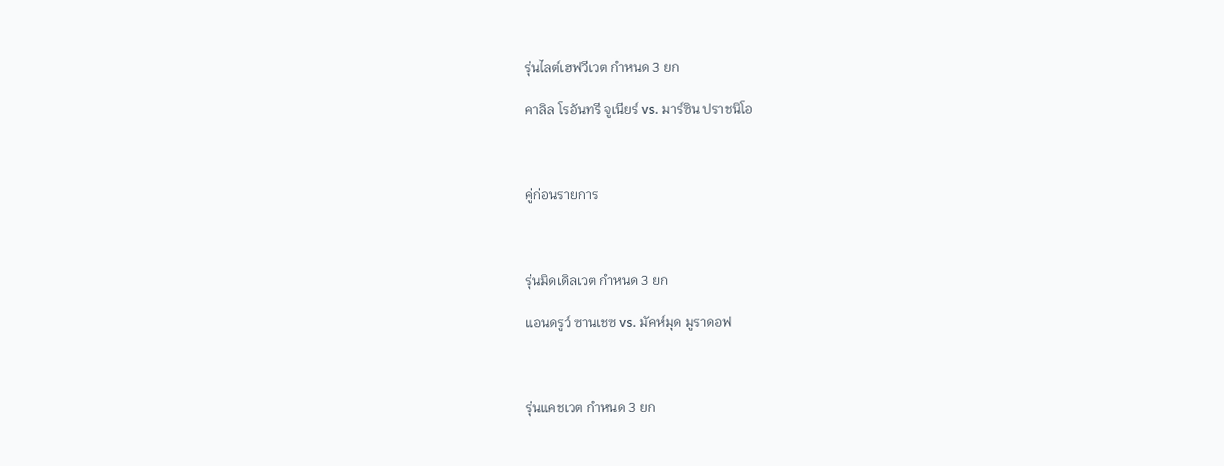รุ่นไลต์เฮฟวีเวต กำหนด 3 ยก

คาลิล โรอันทรี จูเนียร์ vs. มาร์ซิน ปราชนิโอ



คู่ก่อนรายการ



รุ่นมิดเดิลเวต กำหนด 3 ยก

แอนดรูว์ ซานเชซ vs. มัคห์มุด มูราดอฟ



รุ่นแคชเวต กำหนด 3 ยก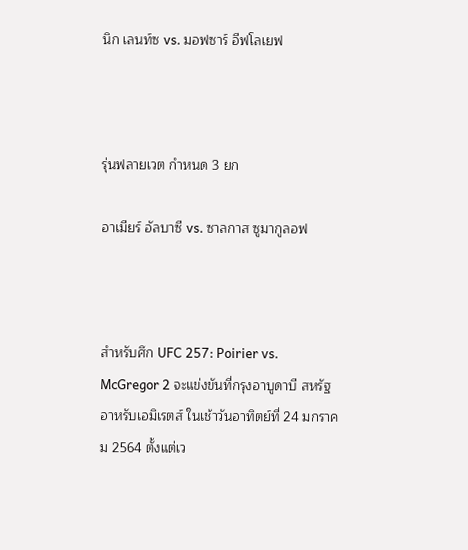นิก เลนท์ซ vs. มอฟซาร์ อีฟโลเยฟ



รุ่นฟลายเวต กำหนด 3 ยก

อาเมียร์ อัลบาซี vs. ซาลกาส ซูมากูลอฟ



สำหรับศึก UFC 257: Poirier vs. McGregor 2 จะแข่งขันที่กรุงอาบูดาบี สหรัฐอาหรับเอมิเรตส์ ในเช้าวันอาทิตย์ที่ 24 มกราคม 2564 ตั้งแต่เว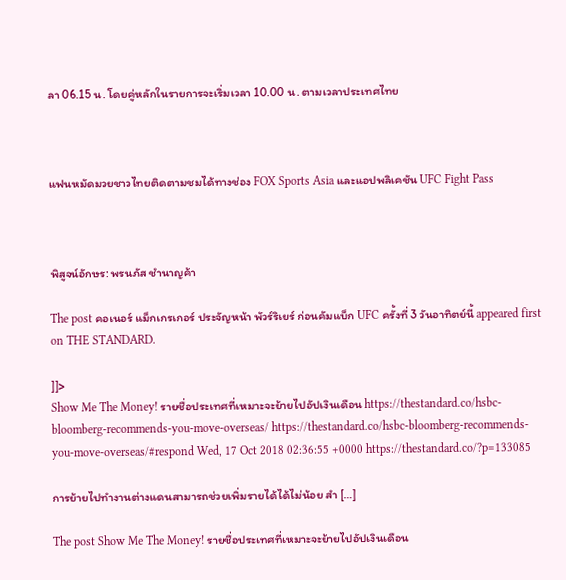ลา 06.15 น. โดยคู่หลักในรายการจะเริ่มเวลา 10.00 น. ตามเวลาประเทศไทย



แฟนหมัดมวยชาวไทยติดตามชมได้ทางช่อง FOX Sports Asia และแอปพลิเคชัน UFC Fight Pass



พิสูจน์อักษร: พรนภัส ชำนาญค้า

The post คอเนอร์ แม็กเกรเกอร์ ประจัญหน้า พัวร์ริเยร์ ก่อนคัมแบ็ก UFC ครั้งที่ 3 วันอาทิตย์นี้ appeared first on THE STANDARD.

]]>
Show Me The Money! รายชื่อประเทศที่เหมาะจะย้ายไปอัปเงินเดือน https://thestandard.co/hsbc-bloomberg-recommends-you-move-overseas/ https://thestandard.co/hsbc-bloomberg-recommends-you-move-overseas/#respond Wed, 17 Oct 2018 02:36:55 +0000 https://thestandard.co/?p=133085

การย้ายไปทำงานต่างแดนสามารถช่วยเพิ่มรายได้ได้ไม่น้อย สำ […]

The post Show Me The Money! รายชื่อประเทศที่เหมาะจะย้ายไปอัปเงินเดือน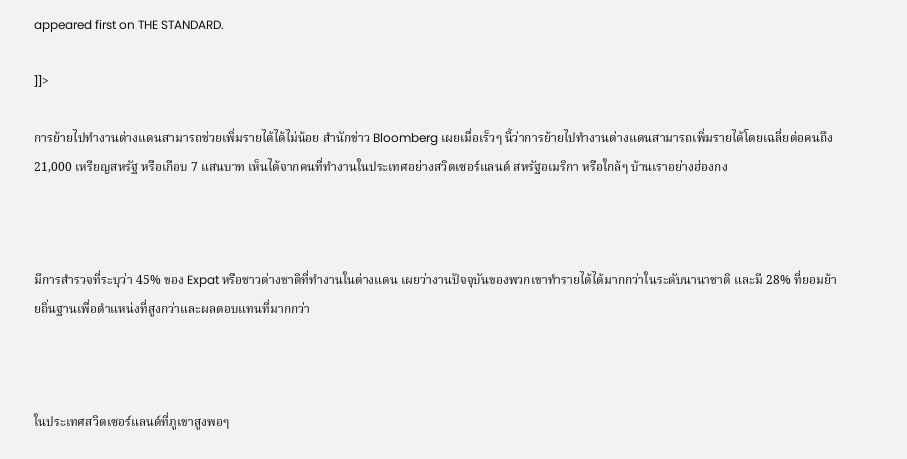appeared first on THE STANDARD.

]]>

การย้ายไปทำงานต่างแดนสามารถช่วยเพิ่มรายได้ได้ไม่น้อย สำนักข่าว Bloomberg เผยเมื่อเร็วๆ นี้ว่าการย้ายไปทำงานต่างแดนสามารถเพิ่มรายได้โดยเฉลี่ยต่อคนถึง 21,000 เหรียญสหรัฐ หรือเกือบ 7 แสนบาท เห็นได้จากคนที่ทำงานในประเทศอย่างสวิตเซอร์แลนด์ สหรัฐอเมริกา หรือใกล้ๆ บ้านเราอย่างฮ่องกง



มีการสำรวจที่ระบุว่า 45% ของ Expat หรือชาวต่างชาติที่ทำงานในต่างแดน เผยว่างานปัจจุบันของพวกเขาทำรายได้ได้มากกว่าในระดับนานาชาติ และมี 28% ที่ยอมย้ายถิ่นฐานเพื่อตำแหน่งที่สูงกว่าและผลตอบแทนที่มากกว่า



ในประเทศสวิตเซอร์แลนด์ที่ภูเขาสูงพอๆ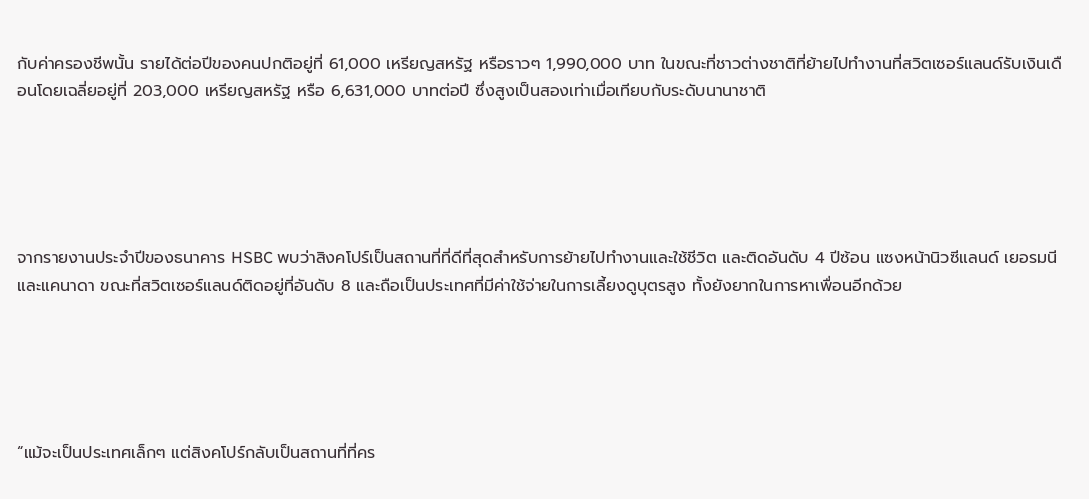กับค่าครองชีพนั้น รายได้ต่อปีของคนปกติอยู่ที่ 61,000 เหรียญสหรัฐ หรือราวๆ 1,990,000 บาท ในขณะที่ชาวต่างชาติที่ย้ายไปทำงานที่สวิตเซอร์แลนด์รับเงินเดือนโดยเฉลี่ยอยู่ที่ 203,000 เหรียญสหรัฐ หรือ 6,631,000 บาทต่อปี ซึ่งสูงเป็นสองเท่าเมื่อเทียบกับระดับนานาชาติ





จากรายงานประจำปีของธนาคาร HSBC พบว่าสิงคโปร์เป็นสถานที่ที่ดีที่สุดสำหรับการย้ายไปทำงานและใช้ชีวิต และติดอันดับ 4 ปีซ้อน แซงหน้านิวซีแลนด์ เยอรมนี และแคนาดา ขณะที่สวิตเซอร์แลนด์ติดอยู่ที่อันดับ 8 และถือเป็นประเทศที่มีค่าใช้จ่ายในการเลี้ยงดูบุตรสูง ทั้งยังยากในการหาเพื่อนอีกด้วย





“แม้จะเป็นประเทศเล็กๆ แต่สิงคโปร์กลับเป็นสถานที่ที่คร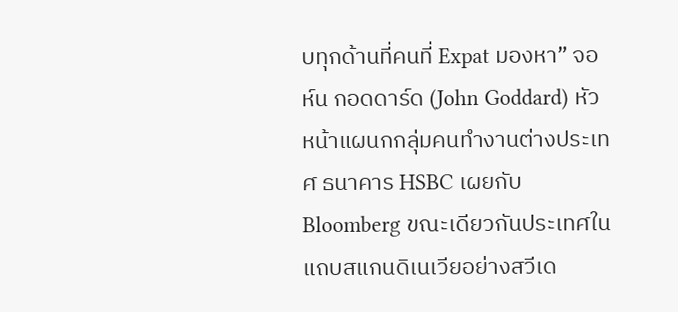บทุกด้านที่คนที่ Expat มองหา” จอห์น กอดดาร์ด (John Goddard) หัวหน้าแผนกกลุ่มคนทำงานต่างประเทศ ธนาคาร HSBC เผยกับ Bloomberg ขณะเดียวกันประเทศในแถบสแกนดิเนเวียอย่างสวีเด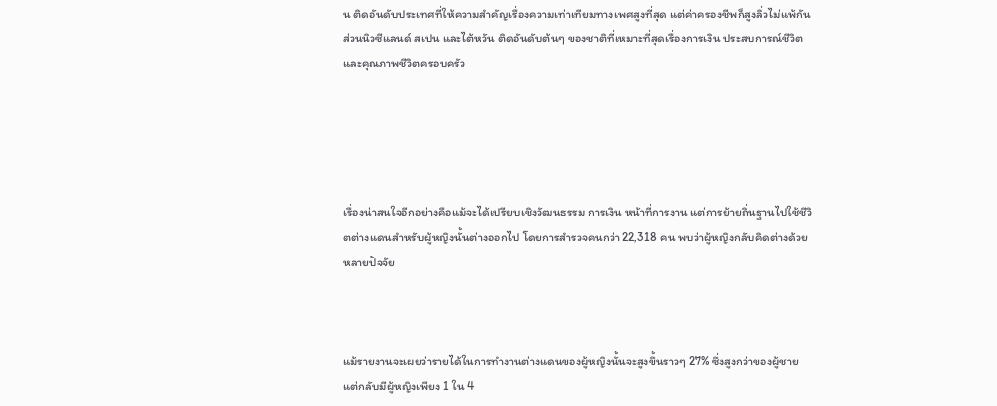น ติดอันดับประเทศที่ให้ความสำคัญเรื่องความเท่าเทียมทางเพศสูงที่สุด แต่ค่าครองชีพก็สูงลิ่วไม่แพ้กัน ส่วนนิวซีแลนด์ สเปน และไต้หวัน ติดอันดับต้นๆ ของชาติที่เหมาะที่สุดเรื่องการเงิน ประสบการณ์ชีวิต และคุณภาพชีวิตครอบครัว





เรื่องน่าสนใจอีกอย่างคือแม้จะได้เปรียบเชิงวัฒนธรรม การเงิน หน้าที่การงาน แต่การย้ายถิ่นฐานไปใช้ชีวิตต่างแดนสำหรับผู้หญิงนั้นต่างออกไป โดยการสำรวจคนกว่า 22,318 คน พบว่าผู้หญิงกลับคิดต่างด้วยหลายปัจจัย



แม้รายงานจะเผยว่ารายได้ในการทำงานต่างแดนของผู้หญิงนั้นจะสูงขึ้นราวๆ 27% ซึ่งสูงกว่าของผู้ชาย แต่กลับมีผู้หญิงเพียง 1 ใน 4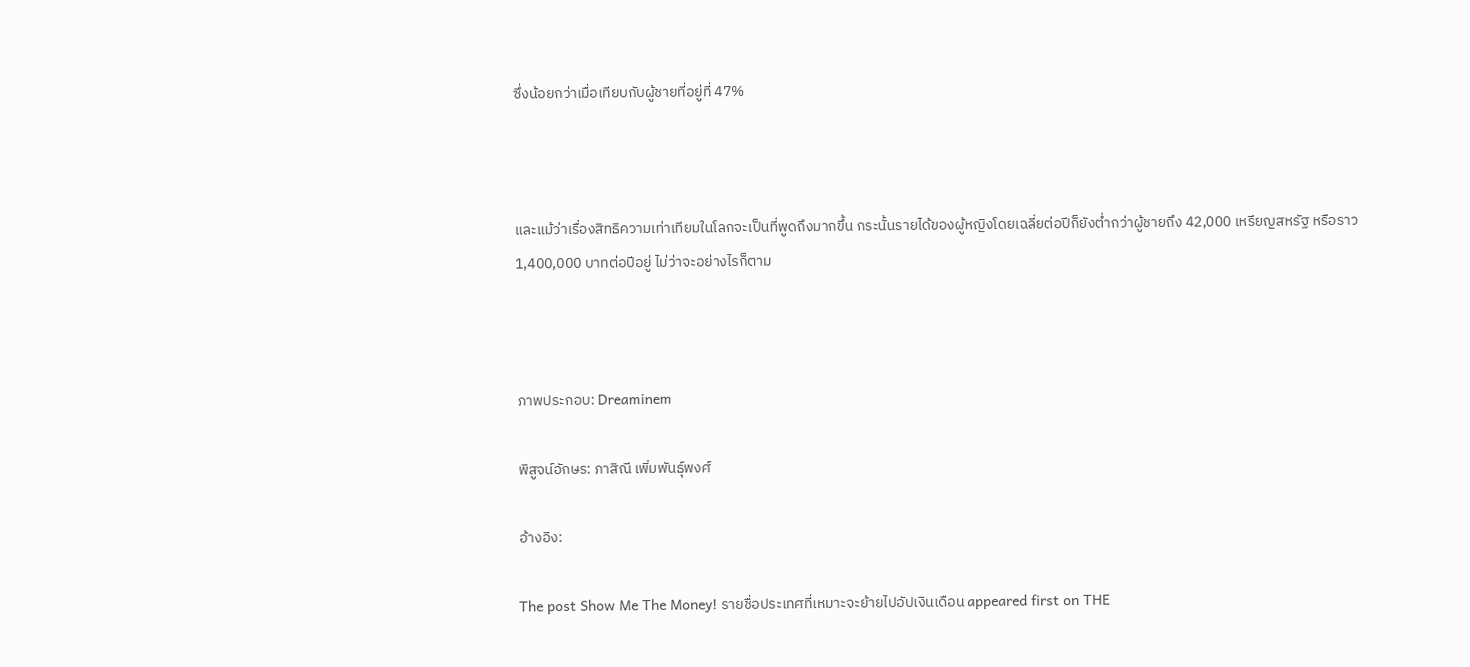ซึ่งน้อยกว่าเมื่อเทียบกับผู้ชายที่อยู่ที่ 47%



และแม้ว่าเรื่องสิทธิความเท่าเทียมในโลกจะเป็นที่พูดถึงมากขึ้น กระนั้นรายได้ของผู้หญิงโดยเฉลี่ยต่อปีก็ยังต่ำกว่าผู้ชายถึง 42,000 เหรียญสหรัฐ หรือราว 1,400,000 บาทต่อปีอยู่ ไม่ว่าจะอย่างไรก็ตาม



ภาพประกอบ: Dreaminem

พิสูจน์อักษร: ภาสิณี เพิ่มพันธุ์พงศ์

อ้างอิง:

The post Show Me The Money! รายชื่อประเทศที่เหมาะจะย้ายไปอัปเงินเดือน appeared first on THE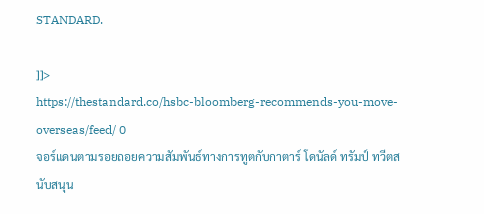STANDARD.

]]>
https://thestandard.co/hsbc-bloomberg-recommends-you-move-overseas/feed/ 0
จอร์แดนตามรอยถอยความสัมพันธ์ทางการทูตกับกาตาร์ โดนัลด์ ทรัมป์ ทวีตสนับสนุน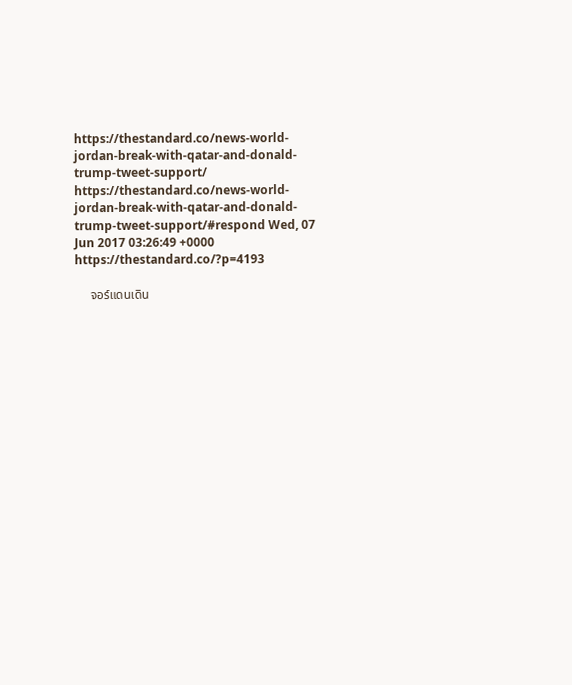https://thestandard.co/news-world-jordan-break-with-qatar-and-donald-trump-tweet-support/ https://thestandard.co/news-world-jordan-break-with-qatar-and-donald-trump-tweet-support/#respond Wed, 07 Jun 2017 03:26:49 +0000 https://thestandard.co/?p=4193

     จอร์แดนเดิน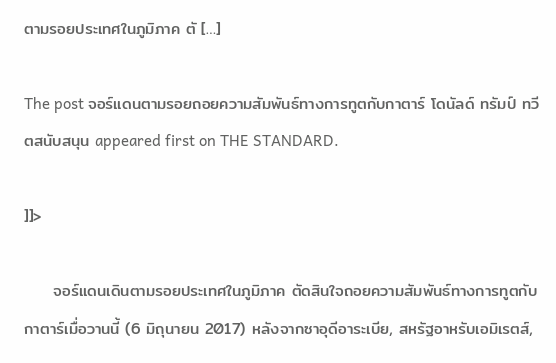ตามรอยประเทศในภูมิภาค ตั […]

The post จอร์แดนตามรอยถอยความสัมพันธ์ทางการทูตกับกาตาร์ โดนัลด์ ทรัมป์ ทวีตสนับสนุน appeared first on THE STANDARD.

]]>

     จอร์แดนเดินตามรอยประเทศในภูมิภาค ตัดสินใจถอยความสัมพันธ์ทางการทูตกับกาตาร์เมื่อวานนี้ (6 มิถุนายน 2017) หลังจากซาอุดีอาระเบีย, สหรัฐอาหรับเอมิเรตส์,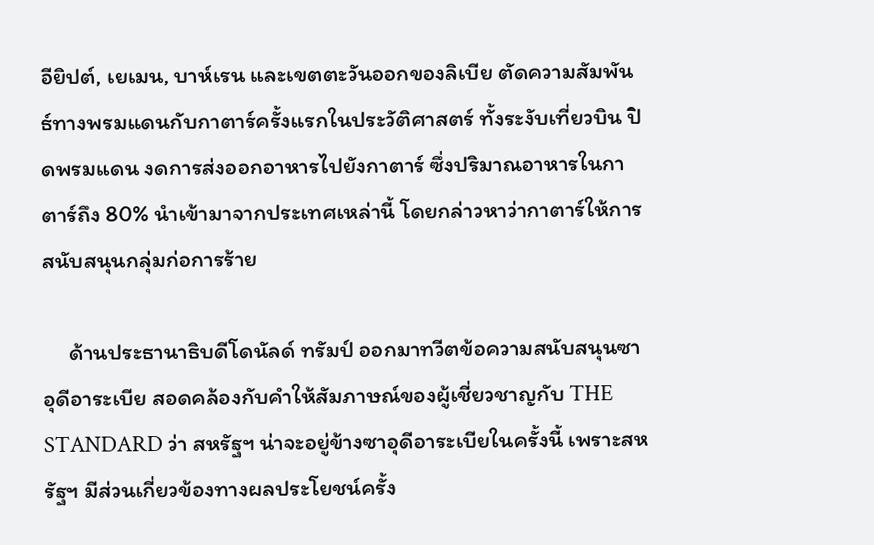อียิปต์, เยเมน, บาห์เรน และเขตตะวันออกของลิเบีย ตัดความสัมพันธ์ทางพรมแดนกับกาตาร์ครั้งแรกในประวัติศาสตร์ ทั้งระงับเที่ยวบิน ปิดพรมแดน งดการส่งออกอาหารไปยังกาตาร์ ซึ่งปริมาณอาหารในกาตาร์ถึง 80% นำเข้ามาจากประเทศเหล่านี้ โดยกล่าวหาว่ากาตาร์ให้การสนับสนุนกลุ่มก่อการร้าย

     ด้านประธานาธิบดีโดนัลด์ ทรัมป์ ออกมาทวีตข้อความสนับสนุนซาอุดีอาระเบีย สอดคล้องกับคำให้สัมภาษณ์ของผู้เชี่ยวชาญกับ THE STANDARD ว่า สหรัฐฯ น่าจะอยู่ข้างซาอุดีอาระเบียในครั้งนี้ เพราะสหรัฐฯ มีส่วนเกี่ยวข้องทางผลประโยชน์ครั้ง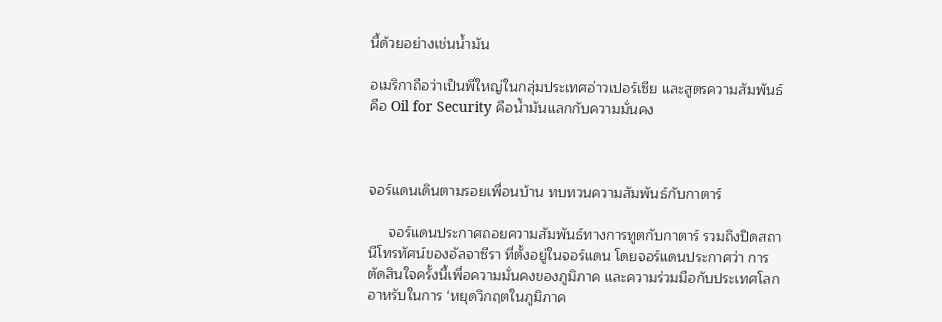นี้ด้วยอย่างเช่นน้ำมัน

อเมริกาถือว่าเป็นพี่ใหญ่ในกลุ่มประเทศอ่าวเปอร์เซีย และสูตรความสัมพันธ์คือ Oil for Security คือน้ำมันแลกกับความมั่นคง



จอร์แดนเดินตามรอยเพื่อนบ้าน ทบทวนความสัมพันธ์กับกาตาร์

     จอร์แดนประกาศถอยความสัมพันธ์ทางการทูตกับกาตาร์ รวมถึงปิดสถานีโทรทัศน์ของอัลจาซีรา ที่ตั้งอยู่ในจอร์แดน โดยจอร์แดนประกาศว่า การตัดสินใจครั้งนี้เพื่อความมั่นคงของภูมิภาค และความร่วมมือกับประเทศโลกอาหรับในการ ‘หยุดวิกฤตในภูมิภาค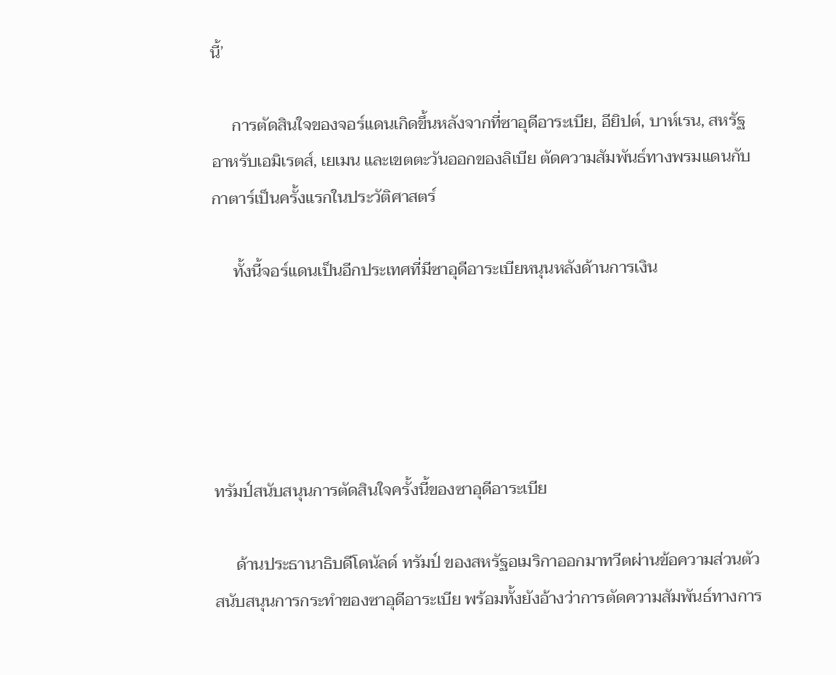นี้’

     การตัดสินใจของจอร์แดนเกิดขึ้นหลังจากที่ซาอุดีอาระเบีย, อียิปต์, บาห์เรน, สหรัฐอาหรับเอมิเรตส์, เยเมน และเขตตะวันออกของลิเบีย ตัดความสัมพันธ์ทางพรมแดนกับกาตาร์เป็นครั้งแรกในประวัติศาสตร์

     ทั้งนี้จอร์แดนเป็นอีกประเทศที่มีซาอุดีอาระเบียหนุนหลังด้านการเงิน





ทรัมป์สนับสนุนการตัดสินใจครั้งนี้ของซาอุดีอาระเบีย

     ด้านประธานาธิบดีโดนัลด์ ทรัมป์ ของสหรัฐอเมริกาออกมาทวีตผ่านข้อความส่วนตัว สนับสนุนการกระทำของซาอุดีอาระเบีย พร้อมทั้งยังอ้างว่าการตัดความสัมพันธ์ทางการ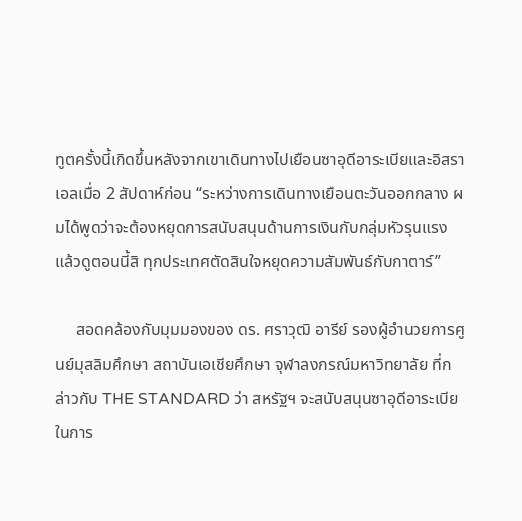ทูตครั้งนี้เกิดขึ้นหลังจากเขาเดินทางไปเยือนซาอุดีอาระเบียและอิสราเอลเมื่อ 2 สัปดาห์ก่อน “ระหว่างการเดินทางเยือนตะวันออกกลาง ผมได้พูดว่าจะต้องหยุดการสนับสนุนด้านการเงินกับกลุ่มหัวรุนแรง แล้วดูตอนนี้สิ ทุกประเทศตัดสินใจหยุดความสัมพันธ์กับกาตาร์”

     สอดคล้องกับมุมมองของ ดร. ศราวุฒิ อารีย์ รองผู้อำนวยการศูนย์มุสลิมศึกษา สถาบันเอเชียศึกษา จุฬาลงกรณ์มหาวิทยาลัย ที่กล่าวกับ THE STANDARD ว่า สหรัฐฯ จะสนับสนุนซาอุดีอาระเบียในการ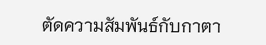ตัดความสัมพันธ์กับกาตา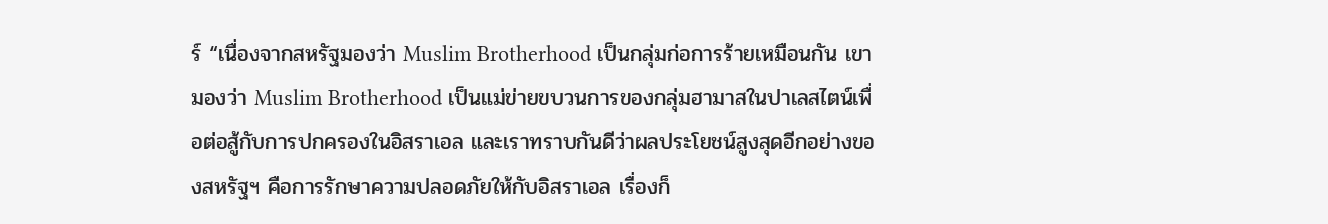ร์ “เนื่องจากสหรัฐมองว่า Muslim Brotherhood เป็นกลุ่มก่อการร้ายเหมือนกัน เขามองว่า Muslim Brotherhood เป็นแม่ข่ายขบวนการของกลุ่มฮามาสในปาเลสไตน์เพื่อต่อสู้กับการปกครองในอิสราเอล และเราทราบกันดีว่าผลประโยชน์สูงสุดอีกอย่างของสหรัฐฯ คือการรักษาความปลอดภัยให้กับอิสราเอล เรื่องก็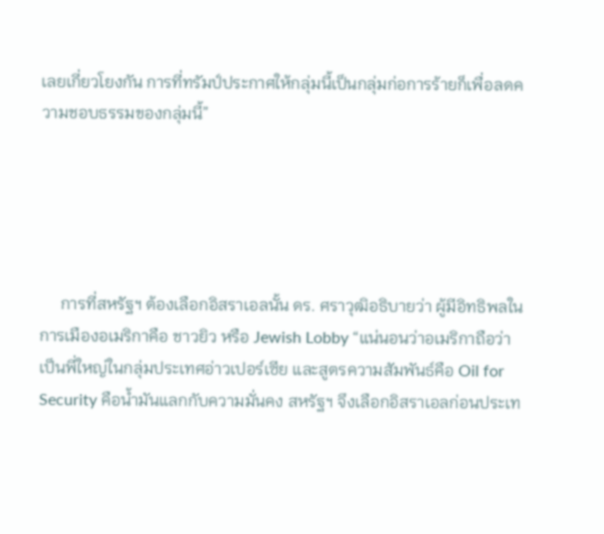เลยเกี่ยวโยงกัน การที่ทรัมป์ประกาศให้กลุ่มนี้เป็นกลุ่มก่อการร้ายก็เพื่อลดความชอบธรรมของกลุ่มนี้”





     การที่สหรัฐฯ ต้องเลือกอิสราเอลนั้น ดร. ศราวุฒิอธิบายว่า ผู้มีอิทธิพลในการเมืองอเมริกาคือ ชาวยิว หรือ Jewish Lobby “แน่นอนว่าอเมริกาถือว่าเป็นพี่ใหญ่ในกลุ่มประเทศอ่าวเปอร์เซีย และสูตรความสัมพันธ์คือ Oil for Security คือน้ำมันแลกกับความมั่นคง สหรัฐฯ จึงเลือกอิสราเอลก่อนประเท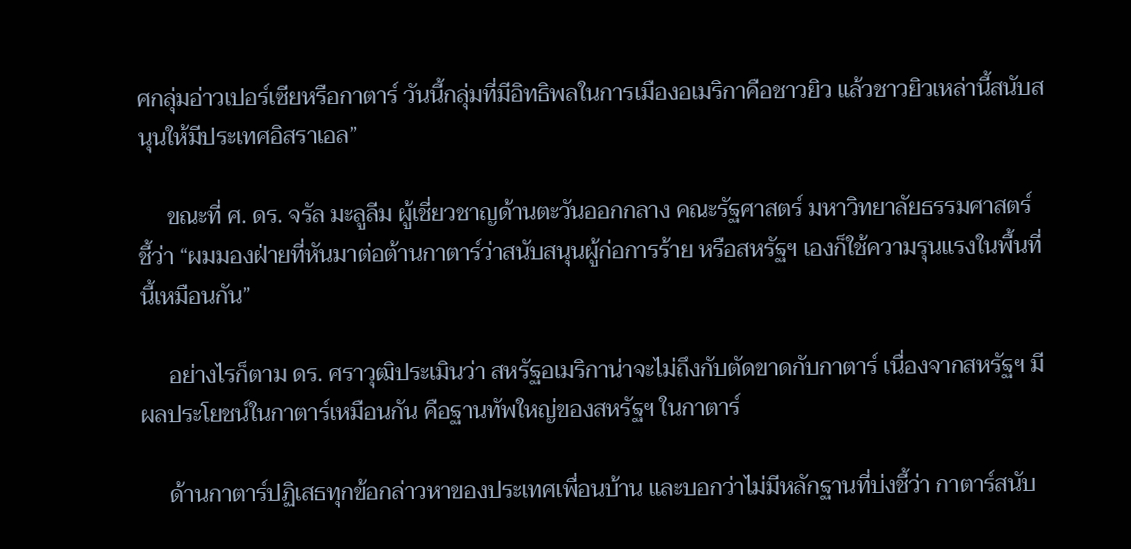ศกลุ่มอ่าวเปอร์เซียหรือกาตาร์ วันนี้กลุ่มที่มีอิทธิพลในการเมืองอเมริกาคือชาวยิว แล้วชาวยิวเหล่านี้สนับสนุนให้มีประเทศอิสราเอล”

     ขณะที่ ศ. ดร. จรัล มะลูลีม ผู้เชี่ยวชาญด้านตะวันออกกลาง คณะรัฐศาสตร์ มหาวิทยาลัยธรรมศาสตร์ ชี้ว่า “ผมมองฝ่ายที่หันมาต่อต้านกาตาร์ว่าสนับสนุนผู้ก่อการร้าย หรือสหรัฐฯ เองก็ใช้ความรุนแรงในพื้นที่นี้เหมือนกัน”

     อย่างไรก็ตาม ดร. ศราวุฒิประเมินว่า สหรัฐอเมริกาน่าจะไม่ถึงกับตัดขาดกับกาตาร์ เนื่องจากสหรัฐฯ มีผลประโยชน์ในกาตาร์เหมือนกัน คือฐานทัพใหญ่ของสหรัฐฯ ในกาตาร์

     ด้านกาตาร์ปฏิเสธทุกข้อกล่าวหาของประเทศเพื่อนบ้าน และบอกว่าไม่มีหลักฐานที่บ่งชี้ว่า กาตาร์สนับ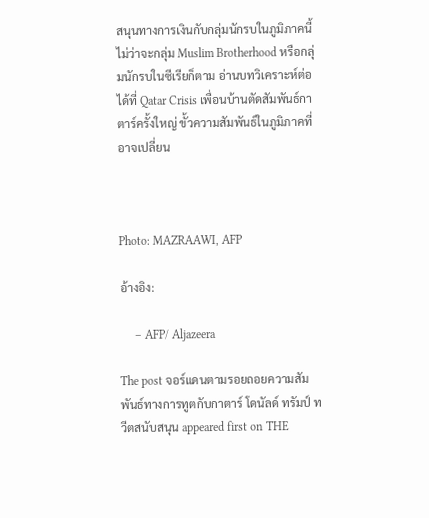สนุนทางการเงินกับกลุ่มนักรบในภูมิภาคนี้ ไม่ว่าจะกลุ่ม Muslim Brotherhood หรือกลุ่มนักรบในซีเรียก็ตาม อ่านบทวิเคราะห์ต่อได้ที่ Qatar Crisis เพื่อนบ้านตัดสัมพันธ์กาตาร์ครั้งใหญ่ ขั้วความสัมพันธ์ในภูมิภาคที่อาจเปลี่ยน



Photo: MAZRAAWI, AFP

อ้างอิง:

     – AFP/ Aljazeera

The post จอร์แดนตามรอยถอยความสัมพันธ์ทางการทูตกับกาตาร์ โดนัลด์ ทรัมป์ ทวีตสนับสนุน appeared first on THE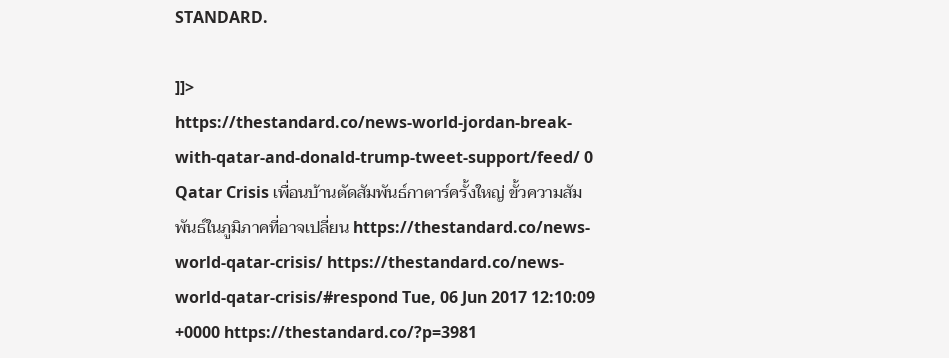STANDARD.

]]>
https://thestandard.co/news-world-jordan-break-with-qatar-and-donald-trump-tweet-support/feed/ 0
Qatar Crisis เพื่อนบ้านตัดสัมพันธ์กาตาร์ครั้งใหญ่ ขั้วความสัมพันธ์ในภูมิภาคที่อาจเปลี่ยน https://thestandard.co/news-world-qatar-crisis/ https://thestandard.co/news-world-qatar-crisis/#respond Tue, 06 Jun 2017 12:10:09 +0000 https://thestandard.co/?p=3981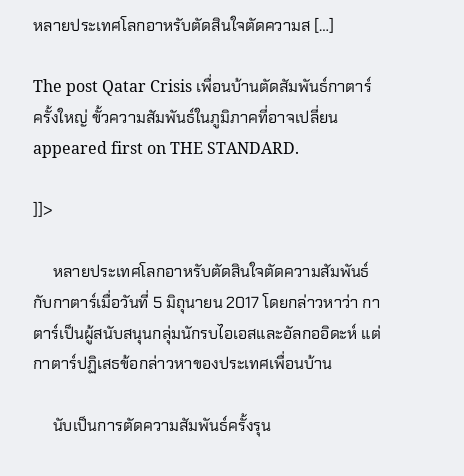หลายประเทศโลกอาหรับตัดสินใจตัดความส […]

The post Qatar Crisis เพื่อนบ้านตัดสัมพันธ์กาตาร์ครั้งใหญ่ ขั้วความสัมพันธ์ในภูมิภาคที่อาจเปลี่ยน appeared first on THE STANDARD.

]]>

     หลายประเทศโลกอาหรับตัดสินใจตัดความสัมพันธ์กับกาตาร์เมื่อวันที่ 5 มิถุนายน 2017 โดยกล่าวหาว่า กาตาร์เป็นผู้สนับสนุนกลุ่มนักรบไอเอสและอัลกออิดะห์ แต่กาตาร์ปฏิเสธข้อกล่าวหาของประเทศเพื่อนบ้าน

     นับเป็นการตัดความสัมพันธ์ครั้งรุน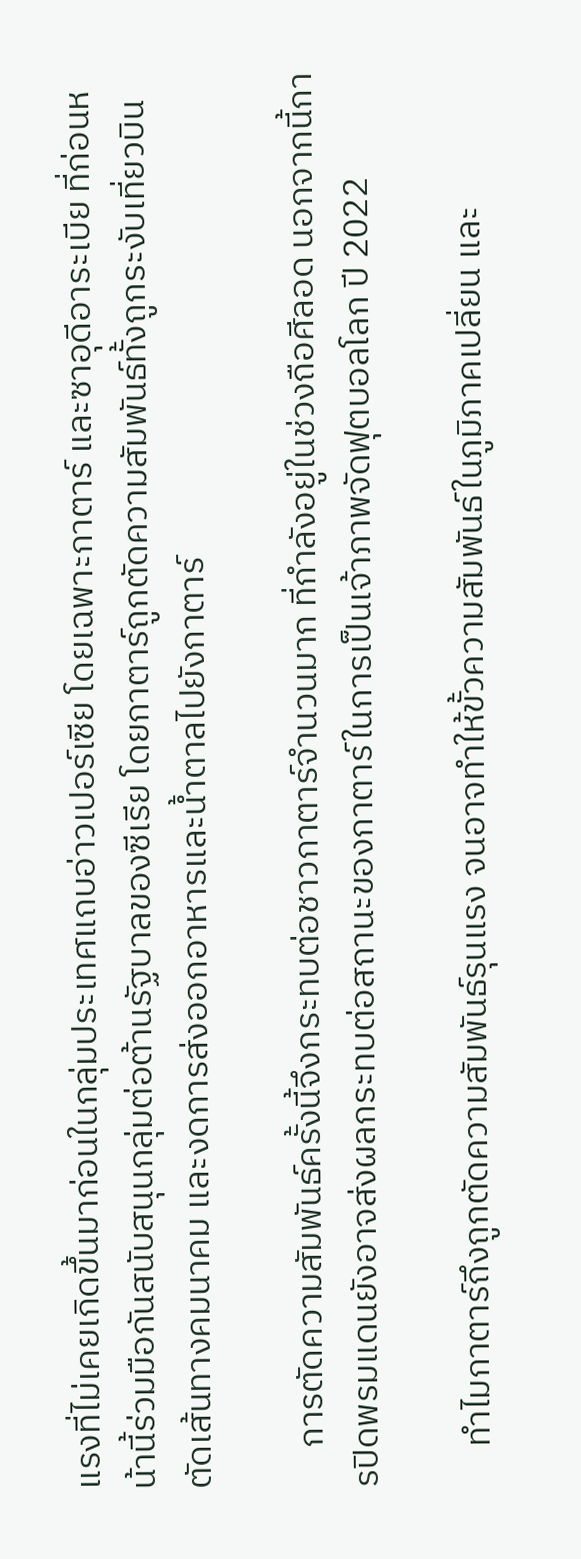แรงที่ไม่เคยเกิดขึ้นมาก่อนในกลุ่มประเทศแถบอ่าวเปอร์เซีย โดยเฉพาะกาตาร์ และซาอุดีอาระเบีย ที่ก่อนหน้านี้ร่วมมือกันสนับสนุนกลุ่มต่อต้านรัฐบาลของซีเรีย โดยกาตาร์ถูกตัดความสัมพันธ์ทั้งถูกระงับเที่ยวบิน ตัดเส้นทางคมนาคม และงดการส่งออกอาหารและน้ำตาลไปยังกาตาร์

     การตัดความสัมพันธ์ครั้งนี้จึงกระทบต่อชาวกาตาร์จำนวนมาก ที่กำลังอยู่ในช่วงถือศีลอด นอกจากนี้การปิดพรมแดนยังอาจส่งผลกระทบต่อสถานะของกาตาร์ในการเป็นเจ้าภาพจัดฟุตบอลโลก ปี 2022

     ทำไมกาตาร์ถึงถูกตัดความสัมพันธ์รุนแรง จนอาจทำให้ขั้วความสัมพันธ์ในภูมิภาคเปลี่ยน และ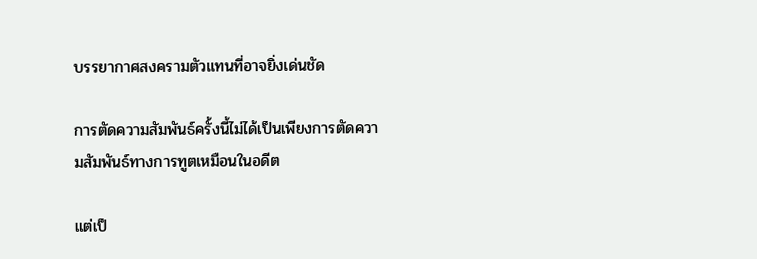บรรยากาศสงครามตัวแทนที่อาจยิ่งเด่นชัด

การตัดความสัมพันธ์ครั้งนี้ไม่ได้เป็นเพียงการตัดความสัมพันธ์ทางการทูตเหมือนในอดีต

แต่เป็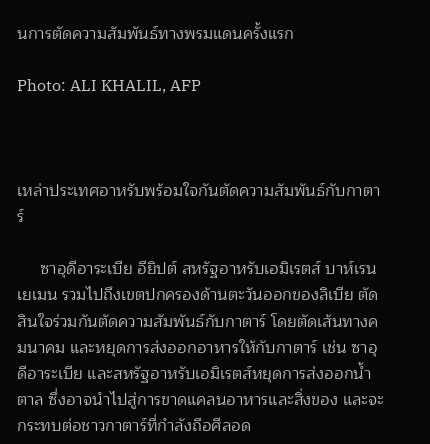นการตัดความสัมพันธ์ทางพรมแดนครั้งแรก

Photo: ALI KHALIL, AFP



เหล่าประเทศอาหรับพร้อมใจกันตัดความสัมพันธ์กับกาตาร์

     ซาอุดีอาระเบีย อียิปต์ สหรัฐอาหรับเอมิเรตส์ บาห์เรน เยเมน รวมไปถึงเขตปกครองด้านตะวันออกของลิเบีย ตัดสินใจร่วมกันตัดความสัมพันธ์กับกาตาร์ โดยตัดเส้นทางคมนาคม และหยุดการส่งออกอาหารให้กับกาตาร์ เช่น ซาอุดีอาระเบีย และสหรัฐอาหรับเอมิเรตส์หยุดการส่งออกน้ำตาล ซึ่งอาจนำไปสู่การขาดแคลนอาหารและสิ่งของ และจะกระทบต่อชาวกาตาร์ที่กำลังถือศีลอด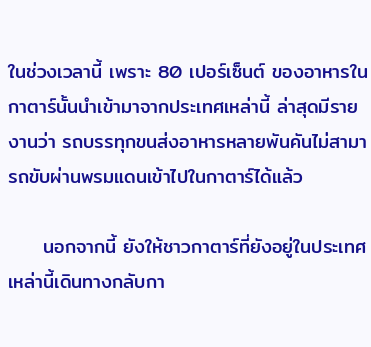ในช่วงเวลานี้ เพราะ 80 เปอร์เซ็นต์ ของอาหารในกาตาร์นั้นนำเข้ามาจากประเทศเหล่านี้ ล่าสุดมีรายงานว่า รถบรรทุกขนส่งอาหารหลายพันคันไม่สามารถขับผ่านพรมแดนเข้าไปในกาตาร์ได้แล้ว

     นอกจากนี้ ยังให้ชาวกาตาร์ที่ยังอยู่ในประเทศเหล่านี้เดินทางกลับกา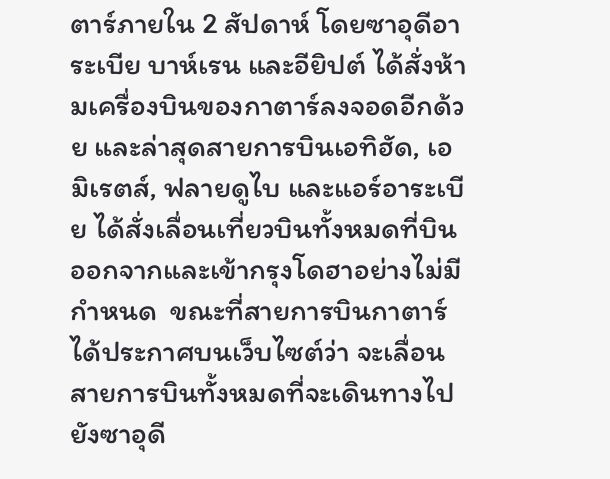ตาร์ภายใน 2 สัปดาห์ โดยซาอุดีอาระเบีย บาห์เรน และอียิปต์ ได้สั่งห้ามเครื่องบินของกาตาร์ลงจอดอีกด้วย และล่าสุดสายการบินเอทิฮัด, เอมิเรตส์, ฟลายดูไบ และแอร์อาระเบีย ได้สั่งเลื่อนเที่ยวบินทั้งหมดที่บินออกจากและเข้ากรุงโดฮาอย่างไม่มีกำหนด  ขณะที่สายการบินกาตาร์ได้ประกาศบนเว็บไซต์ว่า จะเลื่อนสายการบินทั้งหมดที่จะเดินทางไปยังซาอุดี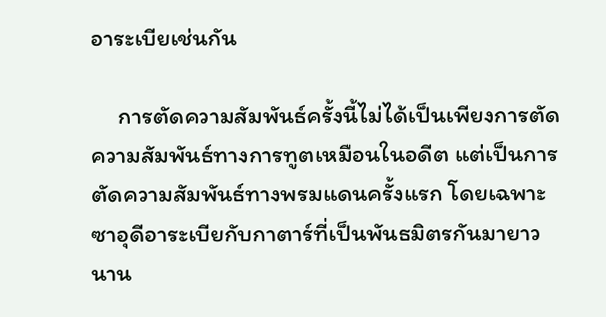อาระเบียเช่นกัน

     การตัดความสัมพันธ์ครั้งนี้ไม่ได้เป็นเพียงการตัดความสัมพันธ์ทางการทูตเหมือนในอดีต แต่เป็นการตัดความสัมพันธ์ทางพรมแดนครั้งแรก โดยเฉพาะซาอุดีอาระเบียกับกาตาร์ที่เป็นพันธมิตรกันมายาวนาน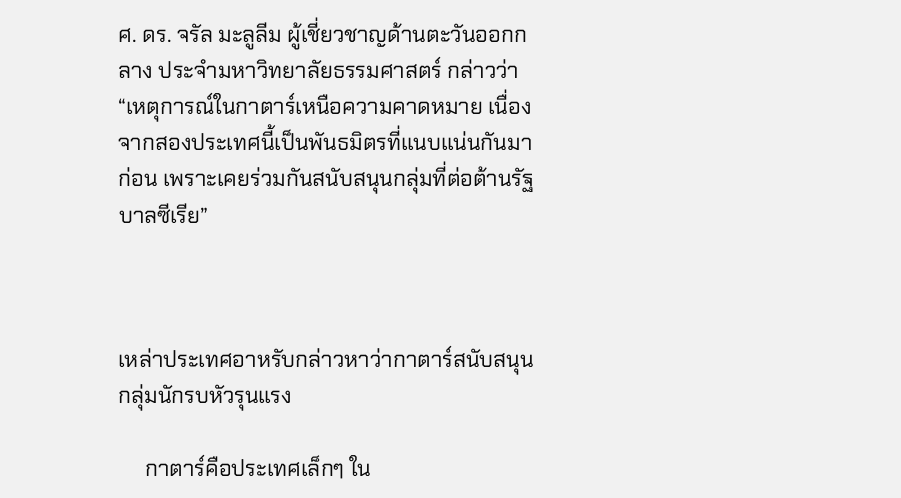ศ. ดร. จรัล มะลูลีม ผู้เชี่ยวชาญด้านตะวันออกกลาง ประจำมหาวิทยาลัยธรรมศาสตร์ กล่าวว่า “เหตุการณ์ในกาตาร์เหนือความคาดหมาย เนื่องจากสองประเทศนี้เป็นพันธมิตรที่แนบแน่นกันมาก่อน เพราะเคยร่วมกันสนับสนุนกลุ่มที่ต่อต้านรัฐบาลซีเรีย”



เหล่าประเทศอาหรับกล่าวหาว่ากาตาร์สนับสนุนกลุ่มนักรบหัวรุนแรง

     กาตาร์คือประเทศเล็กๆ ใน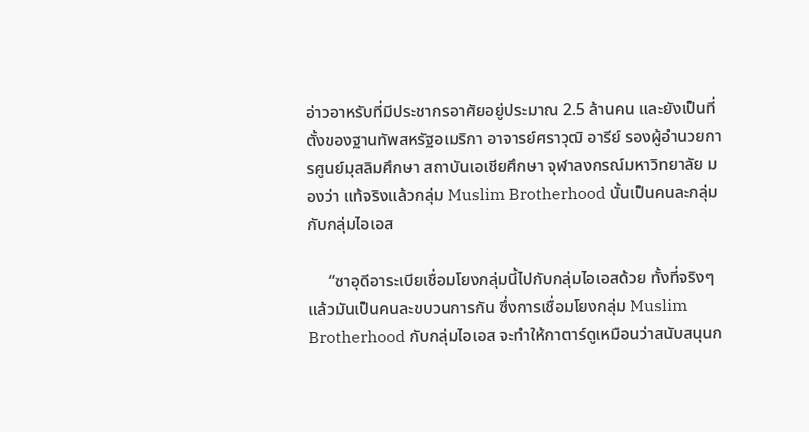อ่าวอาหรับที่มีประชากรอาศัยอยู่ประมาณ 2.5 ล้านคน และยังเป็นที่ตั้งของฐานทัพสหรัฐอเมริกา อาจารย์ศราวุฒิ อารีย์ รองผู้อำนวยการศูนย์มุสลิมศึกษา สถาบันเอเชียศึกษา จุฬาลงกรณ์มหาวิทยาลัย มองว่า แท้จริงแล้วกลุ่ม Muslim Brotherhood นั้นเป็นคนละกลุ่มกับกลุ่มไอเอส

     “ซาอุดีอาระเบียเชื่อมโยงกลุ่มนี้ไปกับกลุ่มไอเอสด้วย ทั้งที่จริงๆ แล้วมันเป็นคนละขบวนการกัน ซึ่งการเชื่อมโยงกลุ่ม Muslim Brotherhood กับกลุ่มไอเอส จะทำให้กาตาร์ดูเหมือนว่าสนับสนุนก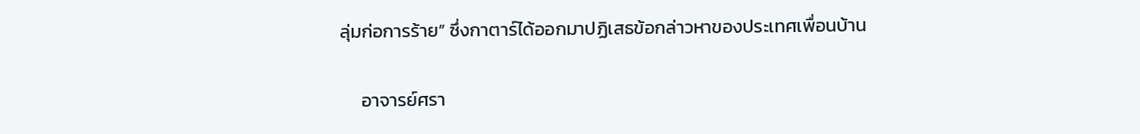ลุ่มก่อการร้าย” ซึ่งกาตาร์ได้ออกมาปฏิเสธข้อกล่าวหาของประเทศเพื่อนบ้าน

     อาจารย์ศรา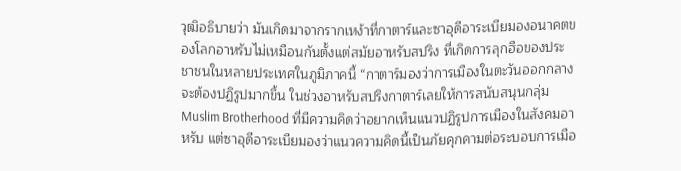วุฒิอธิบายว่า มันเกิดมาจากรากเหง้าที่กาตาร์และซาอุดีอาระเบียมองอนาคตของโลกอาหรับไม่เหมือนกันตั้งแต่สมัยอาหรับสปริง ที่เกิดการลุกฮือของประชาชนในหลายประเทศในภูมิภาคนี้ “กาตาร์มองว่าการเมืองในตะวันออกกลางจะต้องปฏิรูปมากขึ้น ในช่วงอาหรับสปริงกาตาร์เลยให้การสนับสนุนกลุ่ม Muslim Brotherhood ที่มีความคิดว่าอยากเห็นแนวปฏิรูปการเมืองในสังคมอาหรับ แต่ซาอุดีอาระเบียมองว่าแนวความคิดนี้เป็นภัยคุกคามต่อระบอบการเมือ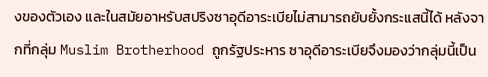งของตัวเอง และในสมัยอาหรับสปริงซาอุดีอาระเบียไม่สามารถยับยั้งกระแสนี้ได้ หลังจากที่กลุ่ม Muslim Brotherhood ถูกรัฐประหาร ซาอุดีอาระเบียจึงมองว่ากลุ่มนี้เป็น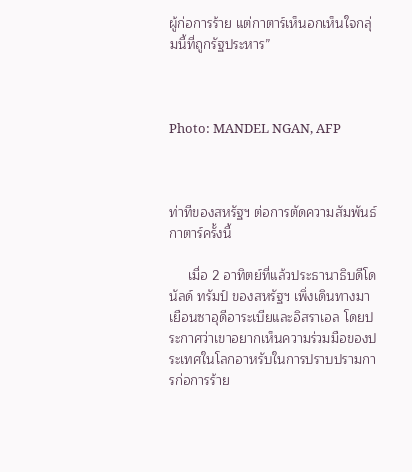ผู้ก่อการร้าย แต่กาตาร์เห็นอกเห็นใจกลุ่มนี้ที่ถูกรัฐประหาร”



Photo: MANDEL NGAN, AFP



ท่าทีของสหรัฐฯ ต่อการตัดความสัมพันธ์กาตาร์ครั้งนี้

     เมื่อ 2 อาทิตย์ที่แล้วประธานาธิบดีโดนัลด์ ทรัมป์ ของสหรัฐฯ เพิ่งเดินทางมาเยือนซาอุดีอาระเบียและอิสราเอล โดยประกาศว่าเขาอยากเห็นความร่วมมือของประเทศในโลกอาหรับในการปราบปรามการก่อการร้าย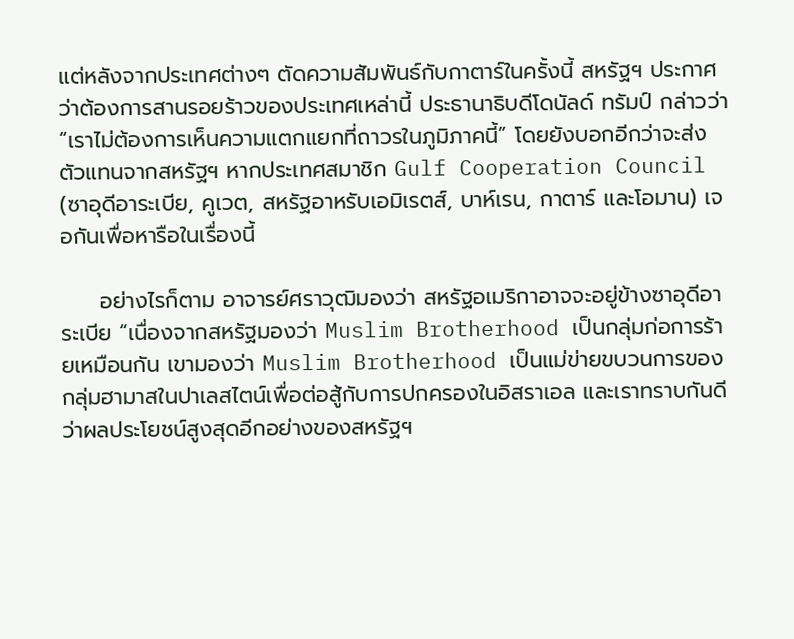แต่หลังจากประเทศต่างๆ ตัดความสัมพันธ์กับกาตาร์ในครั้งนี้ สหรัฐฯ ประกาศว่าต้องการสานรอยร้าวของประเทศเหล่านี้ ประธานาธิบดีโดนัลด์ ทรัมป์ กล่าวว่า “เราไม่ต้องการเห็นความแตกแยกที่ถาวรในภูมิภาคนี้” โดยยังบอกอีกว่าจะส่งตัวแทนจากสหรัฐฯ หากประเทศสมาชิก Gulf Cooperation Council (ซาอุดีอาระเบีย, คูเวต, สหรัฐอาหรับเอมิเรตส์, บาห์เรน, กาตาร์ และโอมาน) เจอกันเพื่อหารือในเรื่องนี้

     อย่างไรก็ตาม อาจารย์ศราวุฒิมองว่า สหรัฐอเมริกาอาจจะอยู่ข้างซาอุดีอาระเบีย “เนื่องจากสหรัฐมองว่า Muslim Brotherhood เป็นกลุ่มก่อการร้ายเหมือนกัน เขามองว่า Muslim Brotherhood เป็นแม่ข่ายขบวนการของกลุ่มฮามาสในปาเลสไตน์เพื่อต่อสู้กับการปกครองในอิสราเอล และเราทราบกันดีว่าผลประโยชน์สูงสุดอีกอย่างของสหรัฐฯ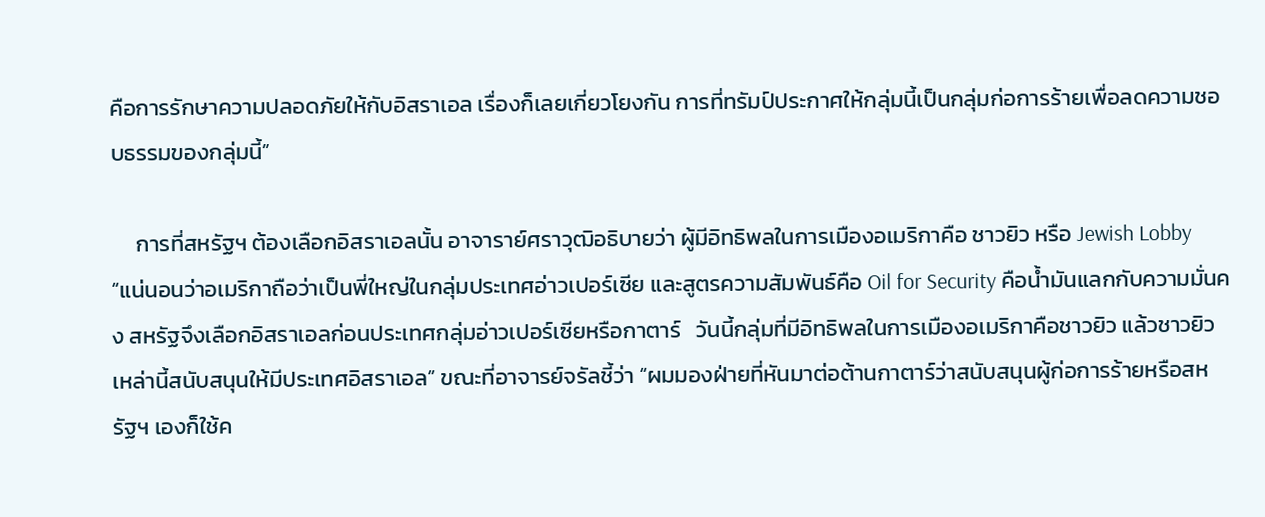คือการรักษาความปลอดภัยให้กับอิสราเอล เรื่องก็เลยเกี่ยวโยงกัน การที่ทรัมป์ประกาศให้กลุ่มนี้เป็นกลุ่มก่อการร้ายเพื่อลดความชอบธรรมของกลุ่มนี้”

     การที่สหรัฐฯ ต้องเลือกอิสราเอลนั้น อาจาราย์ศราวุฒิอธิบายว่า ผู้มีอิทธิพลในการเมืองอเมริกาคือ ชาวยิว หรือ Jewish Lobby “แน่นอนว่าอเมริกาถือว่าเป็นพี่ใหญ่ในกลุ่มประเทศอ่าวเปอร์เซีย และสูตรความสัมพันธ์คือ Oil for Security คือน้ำมันแลกกับความมั่นคง สหรัฐจึงเลือกอิสราเอลก่อนประเทศกลุ่มอ่าวเปอร์เซียหรือกาตาร์   วันนี้กลุ่มที่มีอิทธิพลในการเมืองอเมริกาคือชาวยิว แล้วชาวยิวเหล่านี้สนับสนุนให้มีประเทศอิสราเอล” ขณะที่อาจารย์จรัลชี้ว่า “ผมมองฝ่ายที่หันมาต่อต้านกาตาร์ว่าสนับสนุนผู้ก่อการร้ายหรือสหรัฐฯ เองก็ใช้ค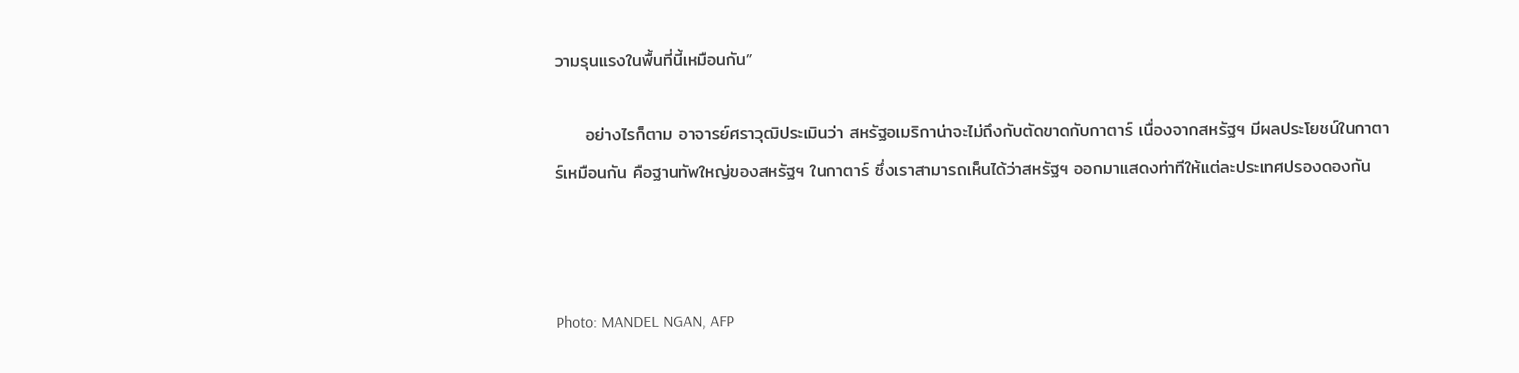วามรุนแรงในพื้นที่นี้เหมือนกัน”

     อย่างไรก็ตาม อาจารย์ศราวุฒิประเมินว่า สหรัฐอเมริกาน่าจะไม่ถึงกับตัดขาดกับกาตาร์ เนื่องจากสหรัฐฯ มีผลประโยชน์ในกาตาร์เหมือนกัน คือฐานทัพใหญ่ของสหรัฐฯ ในกาตาร์ ซึ่งเราสามารถเห็นได้ว่าสหรัฐฯ ออกมาแสดงท่าทีให้แต่ละประเทศปรองดองกัน



Photo: MANDEL NGAN, AFP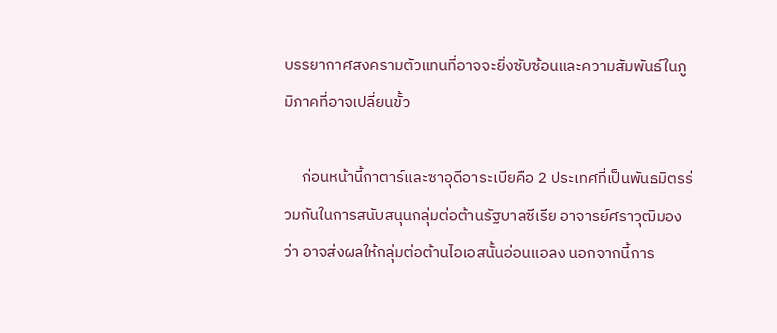บรรยากาศสงครามตัวแทนที่อาจจะยิ่งซับซ้อนและความสัมพันธ์ในภูมิภาคที่อาจเปลี่ยนขั้ว

     ก่อนหน้านี้กาตาร์และซาอุดีอาระเบียคือ 2 ประเทศที่เป็นพันธมิตรร่วมกันในการสนับสนุนกลุ่มต่อต้านรัฐบาลซีเรีย อาจารย์ศราวุฒิมองว่า อาจส่งผลให้กลุ่มต่อต้านไอเอสนั้นอ่อนแอลง นอกจากนี้การ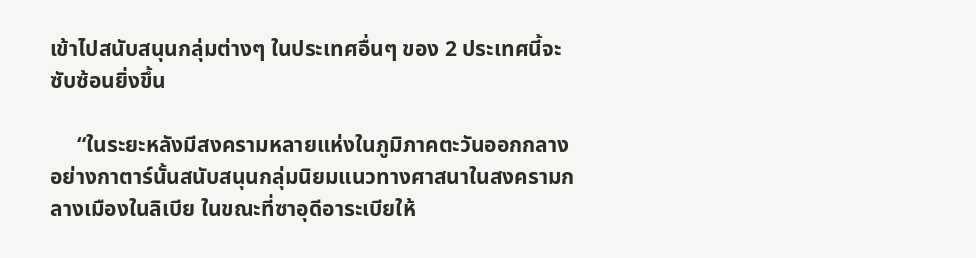เข้าไปสนับสนุนกลุ่มต่างๆ ในประเทศอื่นๆ ของ 2 ประเทศนี้จะซับซ้อนยิ่งขึ้น

     “ในระยะหลังมีสงครามหลายแห่งในภูมิภาคตะวันออกกลางอย่างกาตาร์นั้นสนับสนุนกลุ่มนิยมแนวทางศาสนาในสงครามกลางเมืองในลิเบีย ในขณะที่ซาอุดีอาระเบียให้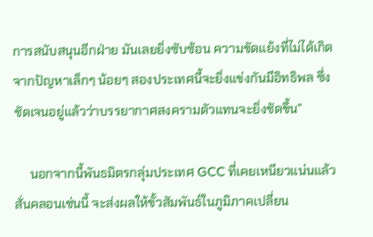การสนับสนุนอีกฝ่าย มันเลยยิ่งซับซ้อน ความขัดแย้งที่ไม่ได้เกิดจากปัญหาเล็กๆ น้อยๆ สองประเทศนี้จะยิ่งแข่งกันมีอิทธิพล ซึ่งชัดเจนอยู่แล้วว่าบรรยากาศสงครามตัวแทนจะยิ่งชัดขึ้น”

     นอกจากนี้พันธมิตรกลุ่มประเทศ GCC ที่เคยเหนียวแน่นแล้วสั่นคลอนเช่นนี้ จะส่งผลให้ขั้วสัมพันธ์ในภูมิภาคเปลี่ยน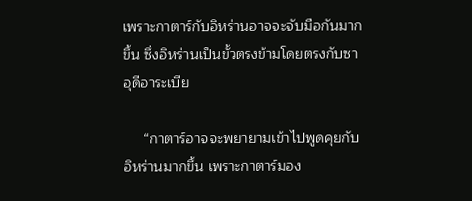เพราะกาตาร์กับอิหร่านอาจจะจับมือกันมากขึ้น ซึ่งอิหร่านเป็นขั้วตรงข้ามโดยตรงกับซาอุดีอาระเบีย

     “กาตาร์อาจจะพยายามเข้าไปพูดคุยกับอิหร่านมากขึ้น เพราะกาตาร์มอง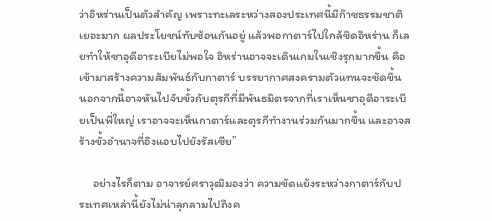ว่าอิหร่านเป็นตัวสำคัญ เพราะทะเลระหว่างสองประเทศนี้มีก๊าซธรรมชาติเยอะมาก ผลประโยชน์ทับซ้อนกันอยู่ แล้วพอกาตาร์ไปใกล้ชิดอิหร่าน ก็เลยทำให้ซาอุดีอาระเบียไม่พอใจ อิหร่านอาจจะเดินเกมในเชิงรุกมากขึ้น คือเข้ามาสร้างความสัมพันธ์กับกาตาร์ บรรยากาศสงครามตัวแทนจะชัดขึ้น นอกจากนี้อาจหันไปจับขั้วกับตุรกีที่มีพันธมิตรจากที่เราเห็นซาอุดีอาระเบียเป็นพี่ใหญ่ เราอาจจะเห็นกาตาร์และตุรกีทำงานร่วมกันมากขึ้น และอาจสร้างขั้วอำนาจที่อิงแอบไปยังรัสเซีย”

     อย่างไรก็ตาม อาจารย์ศราวุฒิมองว่า ความขัดแย้งระหว่างกาตาร์กับประเทศเหล่านี้ยังไม่น่าลุกลามไปถึงค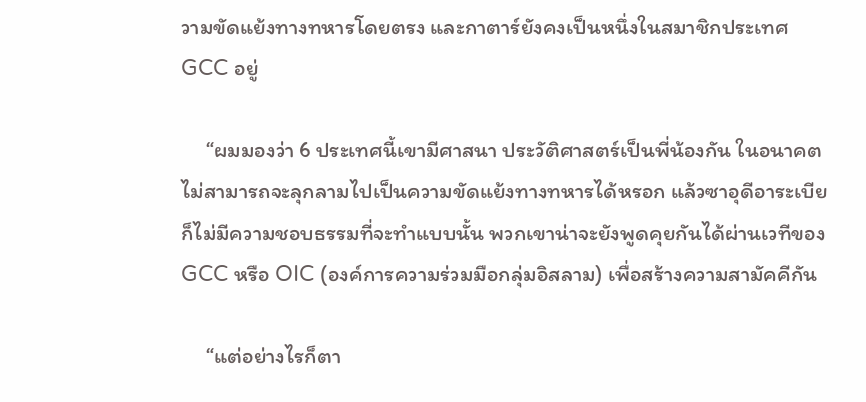วามขัดแย้งทางทหารโดยตรง และกาตาร์ยังคงเป็นหนึ่งในสมาชิกประเทศ GCC อยู่

     “ผมมองว่า 6 ประเทศนี้เขามีศาสนา ประวัติศาสตร์เป็นพี่น้องกัน ในอนาคตไม่สามารถจะลุกลามไปเป็นความขัดแย้งทางทหารได้หรอก แล้วซาอุดีอาระเบียก็ไม่มีความชอบธรรมที่จะทำแบบนั้น พวกเขาน่าจะยังพูดคุยกันได้ผ่านเวทีของ GCC หรือ OIC (องค์การความร่วมมือกลุ่มอิสลาม) เพื่อสร้างความสามัคคีกัน

     “แต่อย่างไรก็ตา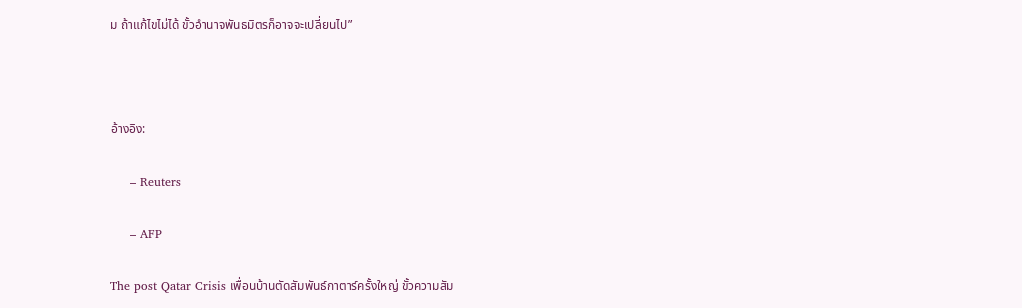ม ถ้าแก้ไขไม่ได้ ขั้วอำนาจพันธมิตรก็อาจจะเปลี่ยนไป”



อ้างอิง:

     – Reuters

     – AFP

The post Qatar Crisis เพื่อนบ้านตัดสัมพันธ์กาตาร์ครั้งใหญ่ ขั้วความสัม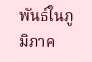พันธ์ในภูมิภาค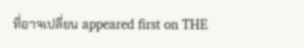ที่อาจเปลี่ยน appeared first on THE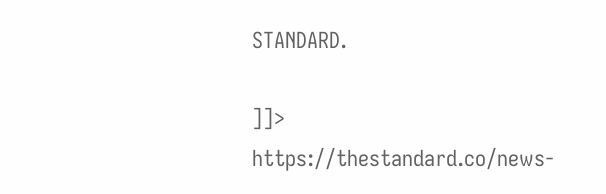STANDARD.

]]>
https://thestandard.co/news-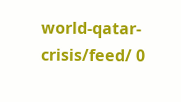world-qatar-crisis/feed/ 0